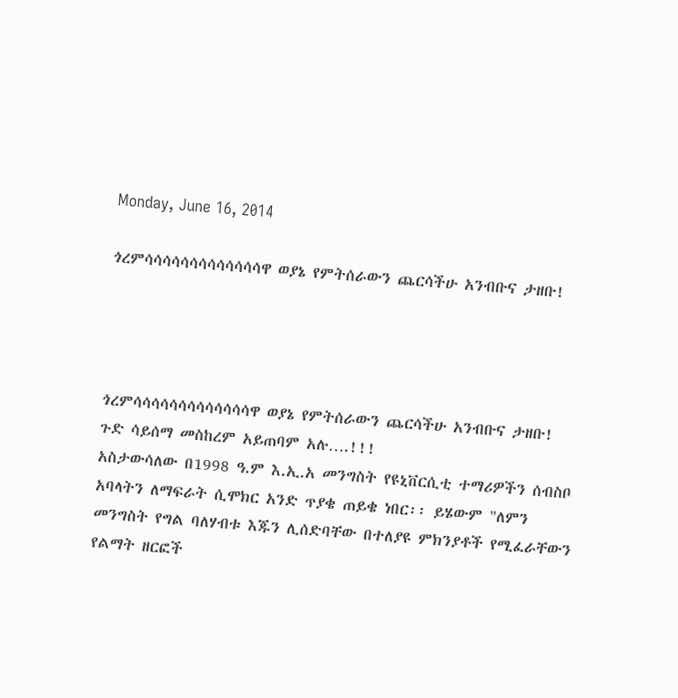Monday, June 16, 2014

ጎረምሳሳሳሳሳሳሳሳሳሳሳሳሳዋ ወያኔ የምትሰራውን ጨርሳችሁ አንብቡና ታዘቡ!




ጎረምሳሳሳሳሳሳሳሳሳሳሳሳሳዋ ወያኔ የምትሰራውን ጨርሳችሁ አንብቡና ታዘቡ!
ጉድ ሳይሰማ መስከረም አይጠባም አሉ….!!!
አስታውሳለው በ1998 ዓ.ም እ.ኢ.አ መንግስት የዩኒቨርሲቲ ተማሪዎችን ሰብስቦ አባላትን ለማፍራት ሲሞክር አንድ ጥያቄ ጠይቄ ነበር፡፡ ይሄውም "ለምን መንግስት የግል ባለሃብቱ እጁን ሊሰድባቸው በተለያዩ ምክንያቶች የሚፈራቸውን የልማት ዘርፎች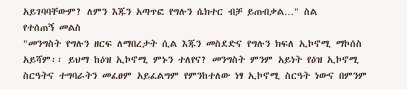አይገባባቸውም? ለምን እጁን አጣጥፎ የግሉን ሴክተር ብቻ ይጠብቃል…" ስል
የተሰጠኝ መልስ
"መንግስት የግሉን ዘርፍ ለማበረታት ሲል እጁን መስደድና የግሉን ክፍለ ኢኮኖሚ ማኮሰስ አይሻም፡፡ ይህማ ከዕዝ ኢኮኖሚ ምኑን ተለየና? መንግስት ምንም አይነት የዕዝ ኢኮኖሚ ስርዓትና ተግባራትን መፈፀም አይፈልግም የምንከተለው ነፃ ኢኮኖሚ ስርዓት ነውና በምንም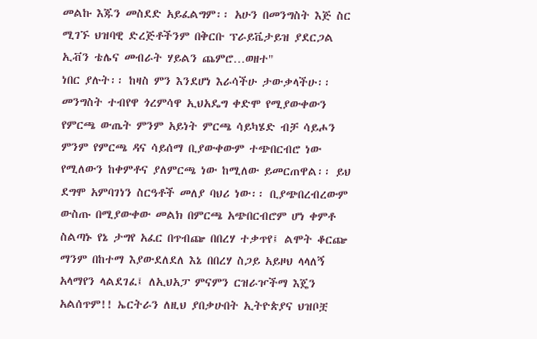መልኩ እጁን መስደድ አይፈልግም፡፡ አሁን በመንግስት እጅ ስር ሚገኙ ህዝባዊ ድረጅቶችንም በቅርቡ ፕራይቬታይዝ ያደርጋል ኢቭን ቴሌና መብራት ሃይልን ጨምሮ…ወዘተ"
ነበር ያሉት፡፡ ከዛስ ምን እንደሆነ እራሳችሁ ታውቃላችሁ፡፡
መንግስት ተብየዋ ጎረምሳዋ ኢህአዴግ ቀድሞ የሚያውቀውን የምርጫ ውጤት ምንም አይነት ምርጫ ሳይካሄድ ብቻ ሳይሖን ምንም የምርጫ ዳና ሳይሰማ ቢያውቀውም ተጭበርብሮ ነው የሚለውን ከቀምቶና ያለምርጫ ነው ከሚለው ይመርጠዋል፡፡ ይህ ደግሞ አምባገነን ስርዓቶች መለያ ባህሪ ነው፡፡ ቢያጭበረብረውም ውስጡ በሚያውቀው መልክ በምርጫ አጭበርብሮም ሆነ ቀምቶ ስልጣኑ የኔ ታግየ አፈር በጥብጬ በበረሃ ተቃጥየ፤ ልሞት ቆርጬ ማንም በከተማ እያውደለደለ እኔ በበረሃ ስጋይ አይዞህ ላላለኝ አላማየን ላልደገፈ፤ ለኢህአፓ ምናምን ርዝራዦችማ እጄን አልሰጥም!! ኤርትራን ለዚህ ያበቃሁበት ኢትዮጵያና ህዝቦቿ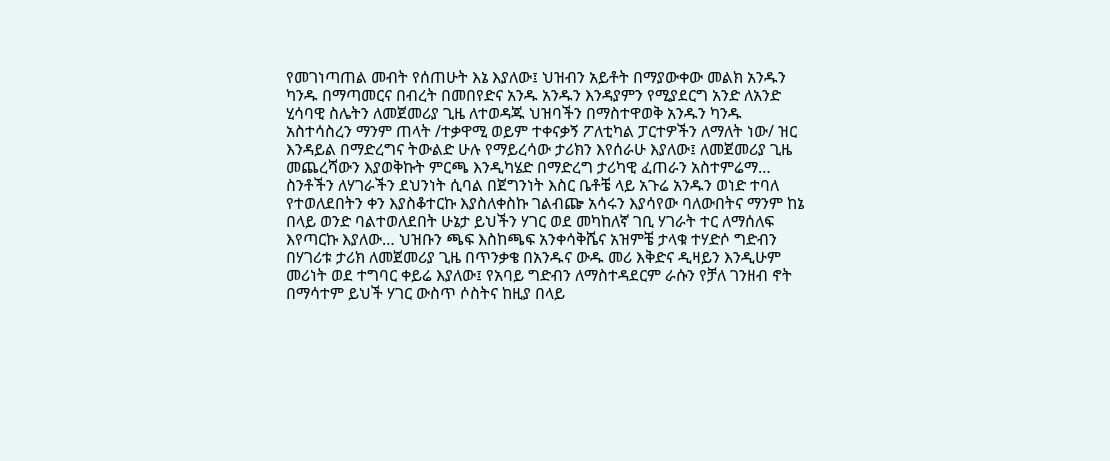የመገነጣጠል መብት የሰጠሁት እኔ እያለው፤ ህዝብን አይቶት በማያውቀው መልክ አንዱን ካንዱ በማጣመርና በብረት በመበየድና አንዱ አንዱን እንዳያምን የሚያደርግ አንድ ለአንድ ሂሳባዊ ስሌትን ለመጀመሪያ ጊዜ ለተወዳጁ ህዝባችን በማስተዋወቅ አንዱን ካንዱ አስተሳስረን ማንም ጠላት /ተቃዋሚ ወይም ተቀናቃኝ ፖለቲካል ፓርተዎችን ለማለት ነው/ ዝር እንዳይል በማድረግና ትውልድ ሁሉ የማይረሳው ታሪክን እየሰራሁ እያለው፤ ለመጀመሪያ ጊዜ መጨረሻውን እያወቅኩት ምርጫ እንዲካሄድ በማድረግ ታሪካዊ ፈጠራን አስተምሬማ… ስንቶችን ለሃገራችን ደህንነት ሲባል በጀግንነት እስር ቤቶቼ ላይ አጉሬ አንዱን ወነድ ተባለ የተወለደበትን ቀን እያስቆተርኩ እያስለቀስኩ ገልብጬ አሳሩን እያሳየው ባለውበትና ማንም ከኔ በላይ ወንድ ባልተወለደበት ሁኔታ ይህችን ሃገር ወደ መካከለኛ ገቢ ሃገራት ተር ለማሰለፍ እየጣርኩ እያለው… ህዝቡን ጫፍ እስከጫፍ አንቀሳቅሼና አዝምቼ ታላቁ ተሃድሶ ግድብን በሃገሪቱ ታሪክ ለመጀመሪያ ጊዜ በጥንቃቄ በአንዱና ውዱ መሪ እቅድና ዲዛይን እንዲሁም መሪነት ወደ ተግባር ቀይሬ እያለው፤ የአባይ ግድብን ለማስተዳደርም ራሱን የቻለ ገንዘብ ኖት በማሳተም ይህች ሃገር ውስጥ ሶስትና ከዚያ በላይ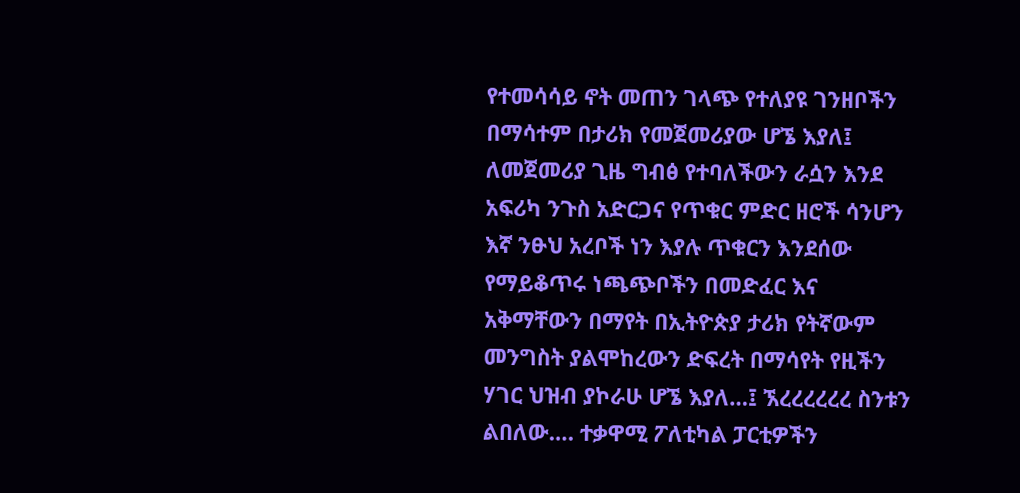የተመሳሳይ ኖት መጠን ገላጭ የተለያዩ ገንዘቦችን በማሳተም በታሪክ የመጀመሪያው ሆኜ እያለ፤ ለመጀመሪያ ጊዜ ግብፅ የተባለችውን ራሷን እንደ አፍሪካ ንጉስ አድርጋና የጥቁር ምድር ዘሮች ሳንሆን እኛ ንፁህ አረቦች ነን እያሉ ጥቁርን እንደሰው የማይቆጥሩ ነጫጭቦችን በመድፈር እና  አቅማቸውን በማየት በኢትዮጵያ ታሪክ የትኛውም መንግስት ያልሞከረውን ድፍረት በማሳየት የዚችን ሃገር ህዝብ ያኮራሁ ሆኜ እያለ…፤ ኧረረረረረረ ስንቱን ልበለው…. ተቃዋሚ ፖለቲካል ፓርቲዎችን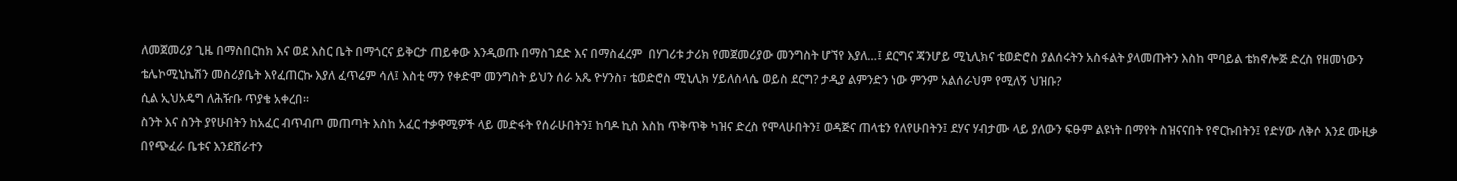ለመጀመሪያ ጊዜ በማስበርከክ እና ወደ እስር ቤት በማጎርና ይቅርታ ጠይቀው እንዲወጡ በማስገደድ እና በማስፈረም  በሃገሪቱ ታሪክ የመጀመሪያው መንግስት ሆኘየ እያለ…፤ ደርግና ጃንሆይ ሚኒሊክና ቴወድሮስ ያልሰሩትን አስፋልት ያላመጡትን እስከ ሞባይል ቴክኖሎጅ ድረስ የዘመነውን ቴሌኮሚኒኬሽን መስሪያቤት እየፈጠርኩ እያለ ፈጥሬም ሳለ፤ እስቲ ማን የቀድሞ መንግስት ይህን ሰራ አጼ ዮሃንስ፣ ቴወድሮስ ሚኒሊክ ሃይለስላሴ ወይስ ደርግ? ታዲያ ልምንድን ነው ምንም አልሰራህም የሚለኝ ህዝቡ?
ሲል ኢህአዴግ ለሕዥቡ ጥያቄ አቀረበ፡፡
ስንት እና ስንት ያየሁበትን ከአፈር ብጥብጦ መጠጣት እስከ አፈር ተቃዋሚዎች ላይ መድፋት የሰራሁበትን፤ ከባዶ ኪስ እስከ ጥቅጥቅ ካዝና ድረስ የሞላሁበትን፤ ወዳጅና ጠላቴን የለየሁበትን፤ ደሃና ሃብታሙ ላይ ያለውን ፍፁም ልዩነት በማየት ስዝናናበት የኖርኩበትን፤ የድሃው ለቅሶ እንደ ሙዚቃ በየጭፈራ ቤቱና እንደሸራተን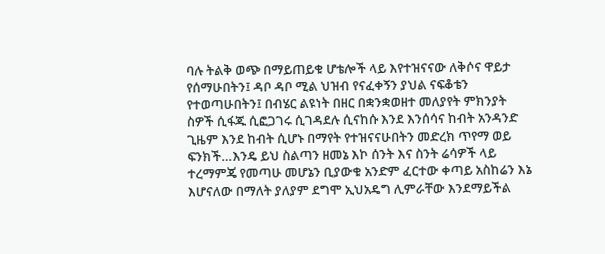ባሉ ትልቅ ወጭ በማይጠይቁ ሆቴሎች ላይ እየተዝናናው ለቅሶና ዋይታ የሰማሁበትን፤ ዳቦ ዳቦ ሚል ህዝብ የናፈቀኝን ያህል ናፍቆቴን የተወጣሁበትን፤ በብሄር ልዩነት በዘር በቋንቋወዘተ መለያየት ምክንያት ስዎች ሲፋጁ ሲፎጋገሩ ሲገዳደሉ ሲናከሱ እንደ እንሰሳና ከብት አንዳንድ ጊዜም እንደ ከብት ሲሆኑ በማየት የተዝናናሁበትን መድረክ ጥየማ ወይ ፍንክች…እንዴ ይህ ስልጣን ዘመኔ እኮ ሰንት እና ስንት ሬሳዎች ላይ ተረማምጄ የመጣሁ መሆኔን ቢያውቁ አንድም ፈርተው ቀጣይ አስከሬን እኔ እሆናለው በማለት ያለያም ደግሞ ኢህአዴግ ሊምራቸው እንደማይችል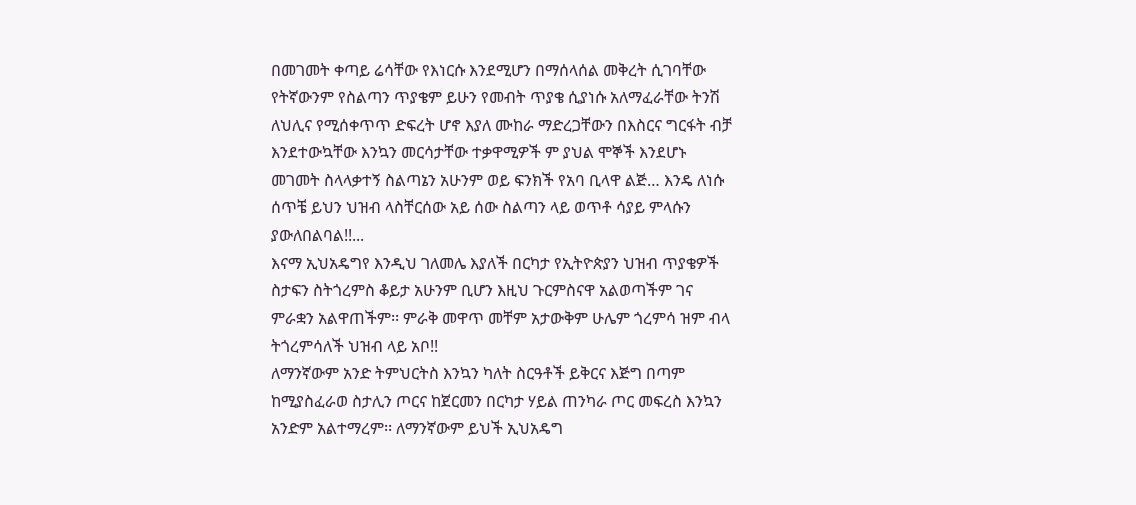በመገመት ቀጣይ ሬሳቸው የእነርሱ እንደሚሆን በማሰላሰል መቅረት ሲገባቸው የትኛውንም የስልጣን ጥያቄም ይሁን የመብት ጥያቄ ሲያነሱ አለማፈራቸው ትንሽ ለህሊና የሚሰቀጥጥ ድፍረት ሆኖ እያለ ሙከራ ማድረጋቸውን በእስርና ግርፋት ብቻ እንደተውኳቸው እንኳን መርሳታቸው ተቃዋሚዎች ም ያህል ሞኞች እንደሆኑ መገመት ስላላቃተኝ ስልጣኔን አሁንም ወይ ፍንክች የአባ ቢላዋ ልጅ… እንዴ ለነሱ ሰጥቼ ይህን ህዝብ ላስቸርሰው አይ ሰው ስልጣን ላይ ወጥቶ ሳያይ ምላሱን ያውለበልባል!!...
እናማ ኢህአዴግየ እንዲህ ገለመሌ እያለች በርካታ የኢትዮጵያን ህዝብ ጥያቄዎች ስታፍን ስትጎረምስ ቆይታ አሁንም ቢሆን እዚህ ጉርምስናዋ አልወጣችም ገና ምራቋን አልዋጠችም፡፡ ምራቅ መዋጥ መቸም አታውቅም ሁሌም ጎረምሳ ዝም ብላ ትጎረምሳለች ህዝብ ላይ አቦ!!
ለማንኛውም አንድ ትምህርትስ እንኳን ካለት ስርዓቶች ይቅርና እጅግ በጣም ከሚያስፈራወ ስታሊን ጦርና ከጀርመን በርካታ ሃይል ጠንካራ ጦር መፍረስ እንኳን አንድም አልተማረም፡፡ ለማንኛውም ይህች ኢህአዴግ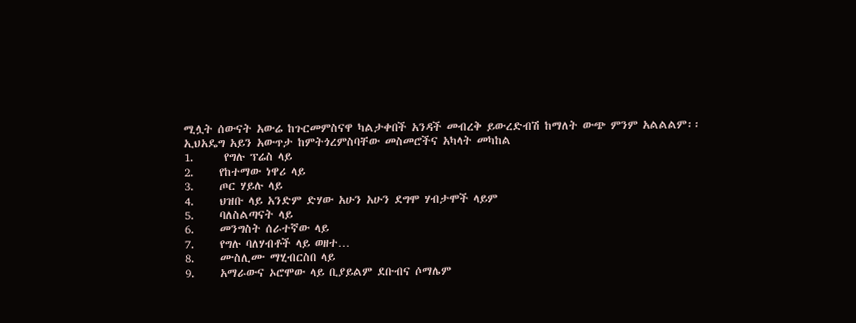ሚሏት ሰውናት አውሬ ከጉርመምስናዋ ካልታቀበች አንዳች መብረቅ ይውረድብሽ ከማለት ውጭ ምንም አልልልም፡፡
ኢህአዴግ አይን አውጥታ ከምትጎረምስባቸው መስመሮችና አካላት መካከል
1.      የግሉ ፕሬስ ላይ
2.     የከተማው ነዋሪ ላይ
3.     ጦር ሃይሉ ላይ
4.     ህዝቡ ላይ አንድም ድሃው አሁን አሁን ደግሞ ሃብታሞች ላይም
5.     ባለስልጣናት ላይ
6.     መንግስት ሰራተኛው ላይ
7.     የግሉ ባለሃብቶች ላይ ወዘተ…
8.     ሙስሊሙ ማሂብርስበ ላይ
9.     አማራውና ኦሮሞው ላይ ቢያይልም ደቡብና ሶማሌም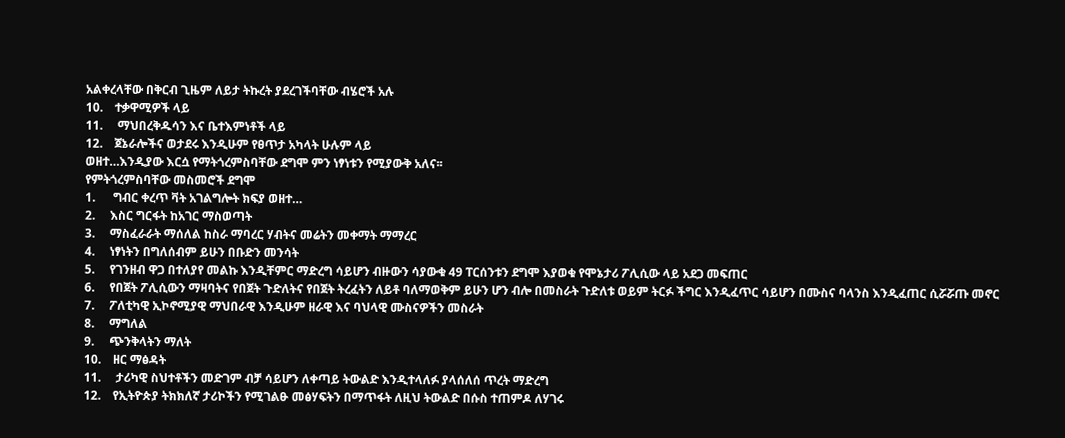አልቀረላቸው በቅርብ ጊዜም ለይታ ትኩረት ያደረገችባቸው ብሄሮች አሉ
10.    ተቃዋሚዎች ላይ
11.     ማህበረቅዱሳን እና ቤተእምነቶች ላይ
12.    ጀኔራሎችና ወታደሩ እንዲሁም የፀጥታ አካላት ሁሉም ላይ
ወዘተ…እንዲያው እርሷ የማትጎረምስባቸው ደግሞ ምን ነፃነቱን የሚያውቅ አለና፡፡
የምትጎረምስባቸው መስመሮች ደግሞ
1.      ግብር ቀረጥ ቫት አገልግሎት ክፍያ ወዘተ…
2.     እስር ግርፋት ከአገር ማስወጣት
3.     ማስፈራራት ማሰለል ከስራ ማባረር ሃብትና መሬትን መቀማት ማማረር
4.     ነፃነትን በግለሰብም ይሁን በቡድን መንሳት
5.     የገንዘብ ዋጋ በተለያየ መልኩ እንዲቸምር ማድረግ ሳይሆን ብዙውን ሳያውቁ 49 ፐርሰንቱን ደግሞ እያወቁ የሞኔታሪ ፖሊሲው ላይ አደጋ መፍጠር
6.     የበጀት ፖሊሲውን ማዛባትና የበጀት ጉድለትና የበጀት ትረፈትን ለይቶ ባለማወቅም ይሁን ሆን ብሎ በመስራት ጉድለቱ ወይም ትርፉ ችግር እንዲፈጥር ሳይሆን በሙስና ባላንስ እንዲፈጠር ሲሯሯጡ መኖር
7.     ፖለቲካዊ ኢኮኖሚያዊ ማህበራዊ እንዲሁም ዘራዊ እና ባህላዊ ሙስናዎችን መስራት
8.     ማግለል
9.     ጭንቅላትን ማለት
10.    ዘር ማፅዳት
11.     ታሪካዊ ስህተቶችን መድገም ብቻ ሳይሆን ለቀጣይ ትውልድ እንዲተላለፉ ያላሰለሰ ጥረት ማድረግ
12.    የኢትዮጵያ ትክክለኛ ታሪኮችን የሚገልፁ መፅሃፍትን በማጥፋት ለዚህ ትውልድ በሱስ ተጠምዶ ለሃገሩ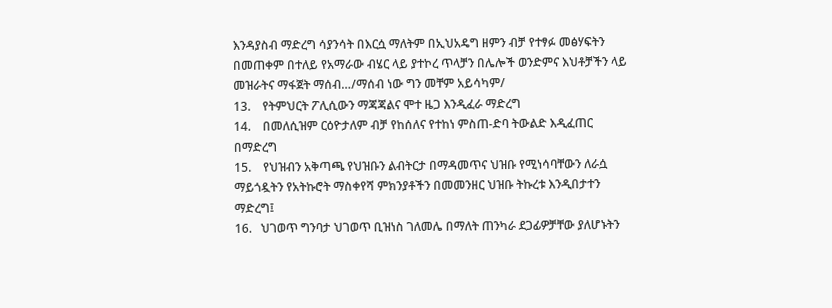እንዳያስብ ማድረግ ሳያንሳት በእርሷ ማለትም በኢህአዴግ ዘምን ብቻ የተፃፉ መፅሃፍትን በመጠቀም በተለይ የአማራው ብሄር ላይ ያተኮረ ጥላቻን በሌሎች ወንድምና እህቶቻችን ላይ መዝራትና ማፋጀት ማሰብ…/ማሰብ ነው ግን መቸም አይሳካም/
13.    የትምህርት ፖሊሲውን ማጃጃልና ሞተ ዜጋ እንዲፈራ ማድረግ
14.    በመለሲዝም ርዕዮታለም ብቻ የከሰለና የተከነ ምስጠ-ድባ ትውልድ እዲፈጠር በማድረግ
15.    የህዝብን አቅጣጫ የህዝቡን ልብትርታ በማዳመጥና ህዝቡ የሚነሳባቸውን ለራሷ ማይጎዷትን የአትኩሮት ማስቀየሻ ምክንያቶችን በመመንዘር ህዝቡ ትኩረቱ እንዲበታተን ማድረግ፤
16.   ህገወጥ ግንባታ ህገወጥ ቢዝነስ ገለመሌ በማለት ጠንካራ ደጋፊዎቻቸው ያለሆኑትን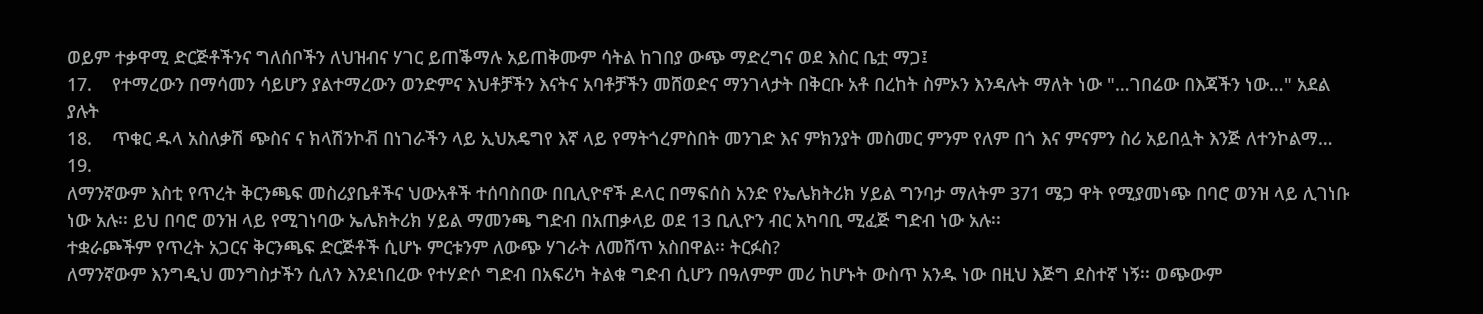ወይም ተቃዋሚ ድርጅቶችንና ግለሰቦችን ለህዝብና ሃገር ይጠቕማሉ አይጠቅሙም ሳትል ከገበያ ውጭ ማድረግና ወደ እስር ቤቷ ማጋ፤
17.    የተማረውን በማሳመን ሳይሆን ያልተማረውን ወንድምና እህቶቻችን እናትና አባቶቻችን መሸወድና ማንገላታት በቅርቡ አቶ በረከት ስምኦን እንዳሉት ማለት ነው "…ገበሬው በእጃችን ነው…" አደል ያሉት
18.    ጥቁር ዱላ አስለቃሽ ጭስና ና ክላሽንኮቭ በነገራችን ላይ ኢህአዴግየ እኛ ላይ የማትጎረምስበት መንገድ እና ምክንያት መስመር ምንም የለም በጎ እና ምናምን ስሪ አይበሏት እንጅ ለተንኮልማ…
19.
ለማንኛውም እስቲ የጥረት ቅርንጫፍ መስሪያቤቶችና ህውአቶች ተሰባስበው በቢሊዮኖች ዶላር በማፍሰስ አንድ የኤሌክትሪክ ሃይል ግንባታ ማለትም 371 ሜጋ ዋት የሚያመነጭ በባሮ ወንዝ ላይ ሊገነቡ ነው አሉ፡፡ ይህ በባሮ ወንዝ ላይ የሚገነባው ኤሌክትሪክ ሃይል ማመንጫ ግድብ በአጠቃላይ ወደ 13 ቢሊዮን ብር አካባቢ ሚፈጅ ግድብ ነው አሉ፡፡
ተቋራጮችም የጥረት አጋርና ቅርንጫፍ ድርጅቶች ሲሆኑ ምርቱንም ለውጭ ሃገራት ለመሸጥ አስበዋል፡፡ ትርፉስ?
ለማንኛውም እንግዲህ መንግስታችን ሲለን እንደነበረው የተሃድሶ ግድብ በአፍሪካ ትልቁ ግድብ ሲሆን በዓለምም መሪ ከሆኑት ውስጥ አንዱ ነው በዚህ እጅግ ደስተኛ ነኝ፡፡ ወጭውም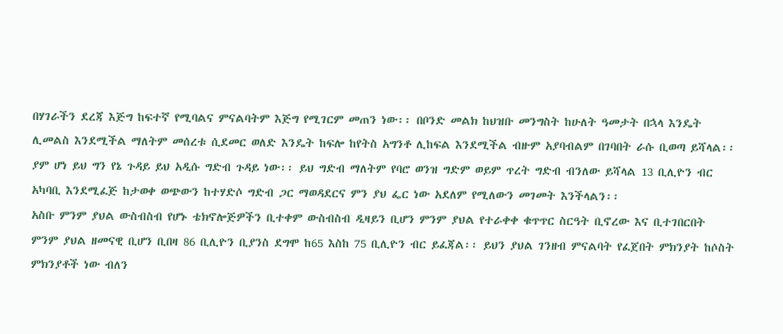በሃገራችን ደረጃ እጅግ ከፍተኛ የሚባልና ምናልባትም እጅግ የሚገርም መጠን ነው፡፡ በቦንድ መልክ ከህዝቡ መንግስት ከሁለት ዓመታት በኋላ እንዴት ሊመልስ እንደሚችል ማለትም መሰረቱ ሲደመር ወለድ እንዴት ከፍሎ ከየትስ አግንቶ ሊከፍል እንደሚችል ብዙም አያባብልም በገባበት ራሱ ቢወጣ ይሻላል፡፡
ያም ሆነ ይህ ግን የኔ ጉዳይ ይህ አዲሱ ግድብ ጉዳይ ነው፡፡ ይህ ግድብ ማለትም የባሮ ወንዝ ግድም ወይም ጥረት ግድብ ብንለው ይሻላል 13 ቢሊዮን ብር አካባቢ እንደሚፈጅ ከታወቀ ወጭውን ከተሃድሶ ግድብ ጋር ማወዳደርና ምን ያህ ፌር ነው አደለም የሚለውን መገመት እንችላልን፡፡
አስቡ ምንም ያህል ውስብስብ የሆኑ ቴክኖሎጅዎችን ቢተቀም ውስብስብ ዲዛይን ቢሆን ምንም ያህል የተራቀቀ ቁጥጥር ስርዓት ቢኖረው እና ቢተገበርበት ምንም ያህል ዘመናዊ ቢሆን ቢበዛ 86 ቢሊዮን ቢያንስ ደግሞ ከ65 እስከ 75 ቢሊዮን ብር ይፈጃል፡፡ ይህን ያህል ገንዘብ ምናልባት የፈጀበት ምክንያት ከሶስት ምክንያቶች ነው ብለን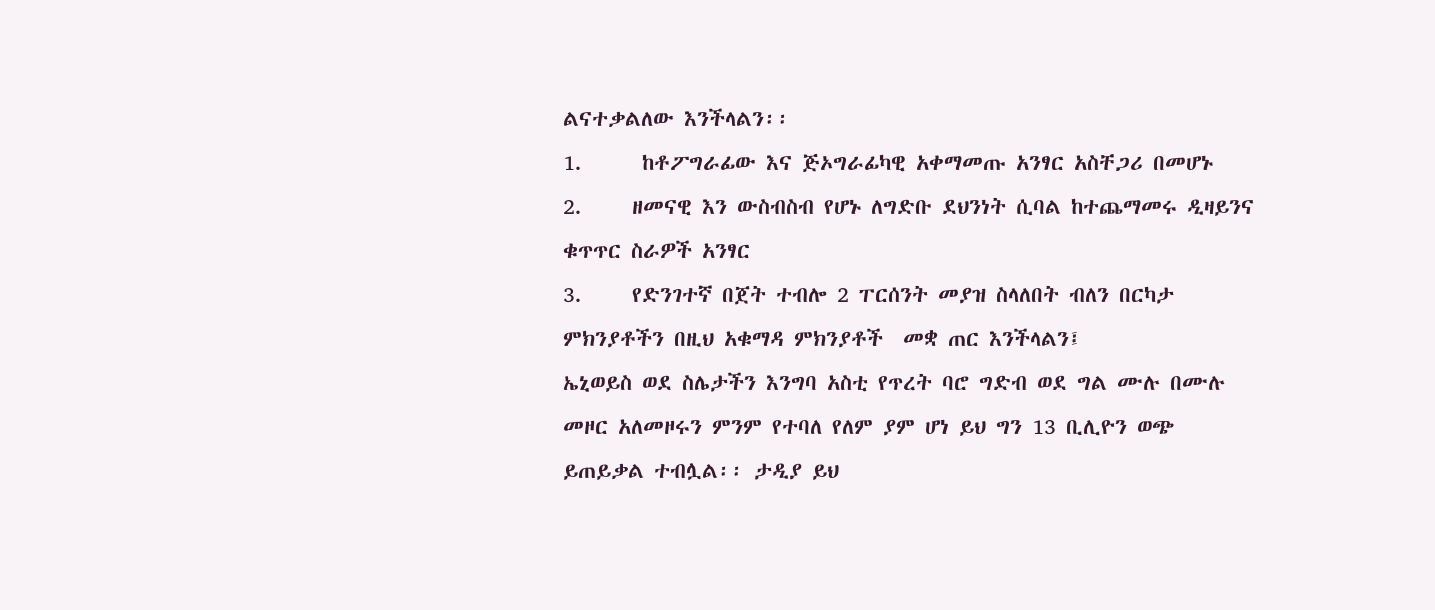ልናተቃልለው እንችላልን፡፡
1.      ከቶፖግራፊው እና ጅኦግራፊካዊ አቀማመጡ አንፃር አስቸጋሪ በመሆኑ
2.     ዘመናዊ እን ውስብስብ የሆኑ ለግድቡ ደህንነት ሲባል ከተጨማመሩ ዲዛይንና ቁጥጥር ስራዎች አንፃር
3.     የድንገተኛ በጀት ተብሎ 2 ፐርሰንት መያዝ ስላለበት ብለን በርካታ ምክንያቶችን በዚህ አቁማዳ ምክንያቶች  መቋ ጠር እንችላልን፤
ኤኒወይስ ወደ ስሌታችን እንግባ አስቲ የጥረት ባሮ ግድብ ወደ ግል ሙሉ በሙሉ መዞር አለመዞሩን ምንም የተባለ የለም ያም ሆነ ይህ ግን 13 ቢሊዮን ወጭ ይጠይቃል ተብሏል፡፡ ታዲያ ይህ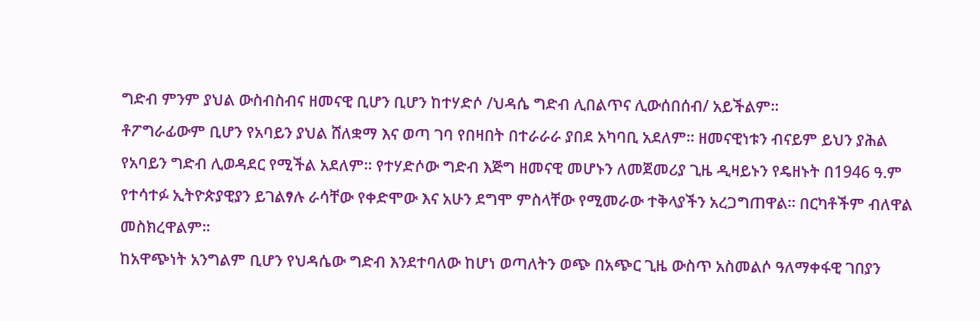ግድብ ምንም ያህል ውስብስብና ዘመናዊ ቢሆን ቢሆን ከተሃድሶ /ህዳሴ ግድብ ሊበልጥና ሊውሰበሰብ/ አይችልም፡፡
ቶፖግራፊውም ቢሆን የአባይን ያህል ሸለቋማ እና ወጣ ገባ የበዛበት በተራራራ ያበደ አካባቢ አደለም፡፡ ዘመናዊነቱን ብናይም ይህን ያሕል የአባይን ግድብ ሊወዳደር የሚችል አደለም፡፡ የተሃድሶው ግድብ እጅግ ዘመናዊ መሆኑን ለመጀመሪያ ጊዜ ዲዛይኑን የዴዘኑት በ1946 ዓ.ም የተሳተፉ ኢትዮጵያዊያን ይገልፃሉ ራሳቸው የቀድሞው እና አሁን ደግሞ ምስላቸው የሚመራው ተቅላያችን አረጋግጠዋል፡፡ በርካቶችም ብለዋል መስክረዋልም፡፡
ከአዋጭነት አንግልም ቢሆን የህዳሴው ግድብ እንደተባለው ከሆነ ወጣለትን ወጭ በአጭር ጊዜ ውስጥ አስመልሶ ዓለማቀፋዊ ገበያን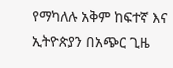የማካለሉ አቅም ከፍተኛ እና ኢትዮጵያን በአጭር ጊዜ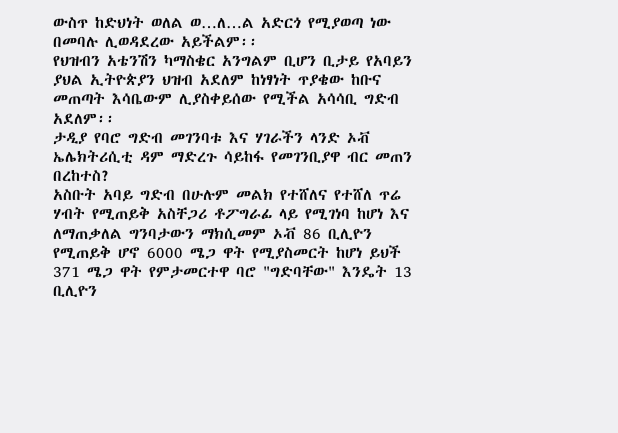ውስጥ ከድህነት ወለል ወ…ለ…ል አድርጎ የሚያወጣ ነው በመባሉ ሊወዳደረው አይችልም፡፡
የህዝብን አቴንሽን ካማስቄር አንግልም ቢሆን ቢታይ የአባይን ያህል ኢትዮጵያን ህዝብ አደለም ከነፃነት ጥያቄው ከቡና መጠጣት እሳቤውም ሊያስቀይሰው የሚችል አሳሳቢ ግድብ አደለም፡፡
ታዲያ የባሮ ግድብ መገንባቱ እና ሃገራችን ላንድ ኦቭ ኤሌክትሪሲቲ ዳም ማድረጉ ሳይከፋ የመገንቢያዋ ብር መጠን በረከተስ?
አስቡት አባይ ግድብ በሁሉም መልክ የተሸለና የተሸለ ጥሬ ሃብት የሚጠይቅ አስቸጋሪ ቶፖግራፊ ላይ የሚገነባ ከሆነ እና ለማጠቃለል ግንባታውን ማክሲመም ኦቭ 86 ቢሊዮን የሚጠይቅ ሆኖ 6000 ሜጋ ዋት የሚያስመርት ከሆነ ይህች 371 ሜጋ ዋት የምታመርተዋ ባሮ "ግድባቸው" እንዴት 13 ቢሊዮን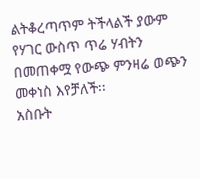ልትቆረጣጥም ትችላልች ያውም የሃገር ውስጥ ጥሬ ሃብትን በመጠቀሟ የውጭ ምንዛሬ ወጭን መቀነስ እየቻለች፡፡
አስቡት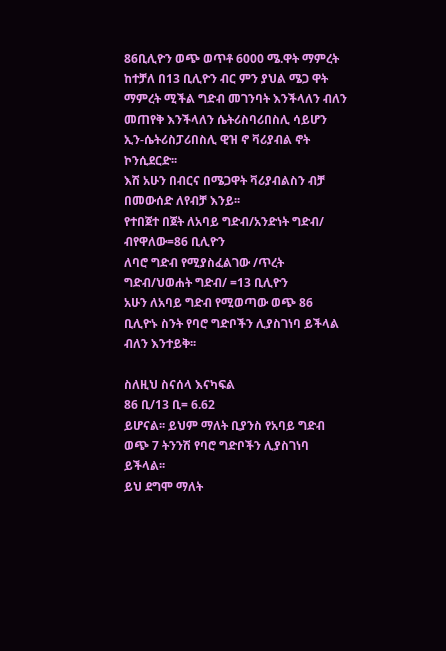86ቢሊዮን ወጭ ወጥቶ 6000 ሜ.ዋት ማምረት ከተቻለ በ13 ቢሊዮን ብር ምን ያህል ሜጋ ዋት ማምረት ሚችል ግድብ መገንባት እንችላለን ብለን መጠየቅ እንችላለን ሴትሪስባሪበስሊ ሳይሆን ኢን-ሴትሪስፓሪበስሊ ዊዝ ኖ ቫሪያብል ኖት ኮንሲደርድ፡፡
እሽ አሁን በብርና በሜጋዋት ቫሪያብልስን ብቻ በመውሰድ ለየብቻ እንይ፡፡
የተበጀተ በጀት ለአባይ ግድብ/አንድነት ግድብ/ ብየዋለው=86 ቢሊዮን
ለባሮ ግድብ የሚያስፈልገው /ጥረት ግድብ/ህወሐት ግድብ/ =13 ቢሊዮን
አሁን ለአባይ ግድብ የሚወጣው ወጭ 86 ቢሊዮኑ ስንት የባሮ ግድቦችን ሊያስገነባ ይችላል ብለን እንተይቅ፡፡

ስለዚህ ስናሰላ እናካፍል
86 ቢ/13 ቢ= 6.62
ይሆናል፡፡ ይህም ማለት ቢያንስ የአባይ ግድብ ወጭ 7 ትንንሽ የባሮ ግድቦችን ሊያስገነባ ይችላል፡፡
ይህ ደግሞ ማለት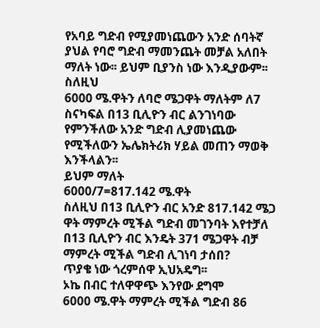የአባይ ግድብ የሚያመነጨውን አንድ ሰባትኛ ያህል የባሮ ግድብ ማመንጨት መቻል አለበት ማለት ነው፡፡ ይህም ቢያንስ ነው እንዲያውም፡፡
ስለዚህ
6000 ሜ.ዋትን ለባሮ ሜጋዋት ማለትም ለ7 ስናካፍል በ13 ቢሊዮን ብር ልንገነባው የምንችለው አንድ ግድብ ሊያመነጨው የሚችለውን ኤሌክትሪክ ሃይል መጠን ማወቅ እንችላልን፡፡
ይህም ማለት
6000/7=817.142 ሜ.ዋት
ስለዚህ በ13 ቢሊዮን ብር አንድ 817.142 ሜጋ ዋት ማምረት ሚችል ግድብ መገንባት እየተቻለ በ13 ቢሊዮን ብር እንዴት 371 ሜጋዋት ብቻ ማምረት ሚችል ግድብ ሊገነባ ታሰበ?
ጥያቄ ነው ጎረምሰዋ ኢህአዴግ፡፡
ኦኬ በብር ተለዋዋጭ እንየው ደግሞ
6000 ሜ.ዋት ማምረት ሚችል ግድብ 86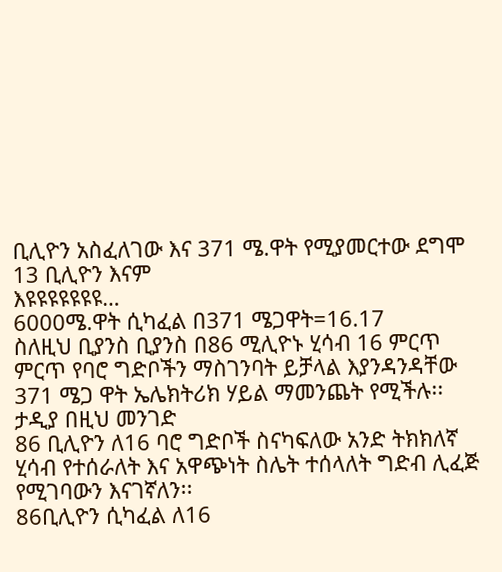ቢሊዮን አስፈለገው እና 371 ሜ.ዋት የሚያመርተው ደግሞ 13 ቢሊዮን እናም
እዩዩዩዩዩዩዩ…
6000ሜ.ዋት ሲካፈል በ371 ሜጋዋት=16.17
ስለዚህ ቢያንስ ቢያንስ በ86 ሚሊዮኑ ሂሳብ 16 ምርጥ ምርጥ የባሮ ግድቦችን ማስገንባት ይቻላል እያንዳንዳቸው 371 ሜጋ ዋት ኤሌክትሪክ ሃይል ማመንጨት የሚችሉ፡፡
ታዲያ በዚህ መንገድ
86 ቢሊዮን ለ16 ባሮ ግድቦች ስናካፍለው አንድ ትክክለኛ ሂሳብ የተሰራለት እና አዋጭነት ስሌት ተሰላለት ግድብ ሊፈጅ የሚገባውን እናገኛለን፡፡
86ቢሊዮን ሲካፈል ለ16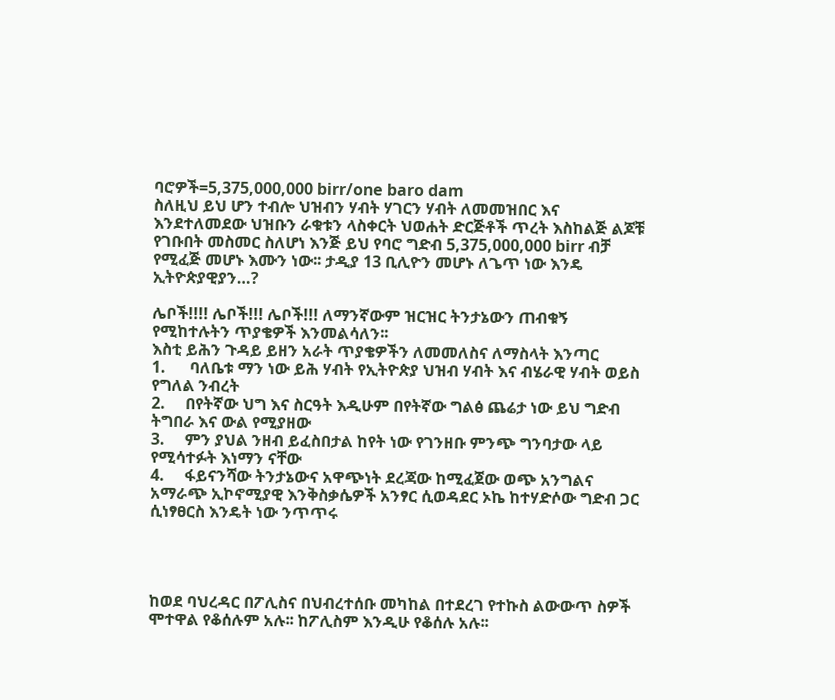ባሮዎች=5,375,000,000 birr/one baro dam
ስለዚህ ይህ ሆን ተብሎ ህዝብን ሃብት ሃገርን ሃብት ለመመዝበር እና እንደተለመደው ህዝቡን ራቁቱን ላስቀርት ህወሐት ድርጅቶች ጥረት እስከልጅ ልጆቹ የገቡበት መስመር ስለሆነ እንጅ ይህ የባሮ ግድብ 5,375,000,000 birr ብቻ የሚፈጅ መሆኑ እሙን ነው፡፡ ታዲያ 13 ቢሊዮን መሆኑ ለጌጥ ነው እንዴ ኢትዮጵያዊያን…?

ሌቦች!!!! ሌቦች!!! ሌቦች!!! ለማንኛውም ዝርዝር ትንታኔውን ጠብቁኝ የሚከተሉትን ጥያቄዎች እንመልሳለን፡፡
እስቲ ይሕን ጉዳይ ይዘን አራት ጥያቄዎችን ለመመለስና ለማስላት እንጣር
1.      ባለቤቱ ማን ነው ይሕ ሃብት የኢትዮጵያ ህዝብ ሃብት እና ብሄራዊ ሃብት ወይስ የግለል ንብረት
2.     በየትኛው ህግ እና ስርዓት እዲሁም በየትኛው ግልፅ ጨሬታ ነው ይህ ግድብ ትግበራ እና ውል የሚያዘው
3.     ምን ያህል ንዘብ ይፈስበታል ከየት ነው የገንዘቡ ምንጭ ግንባታው ላይ የሚሳተፉት እነማን ናቸው
4.     ፋይናንሻው ትንታኔውና አዋጭነት ደረጃው ከሚፈጀው ወጭ አንግልና አማራጭ ኢኮኖሚያዊ እንቅስቃሴዎች አንፃር ሲወዳደር ኦኬ ከተሃድሶው ግድብ ጋር ሲነፃፀርስ እንዴት ነው ንጥጥሩ




ከወደ ባህረዳር በፖሊስና በህብረተሰቡ መካከል በተደረገ የተኩስ ልውውጥ ስዎች ሞተዋል የቆሰሉም አሉ፡፡ ከፖሊስም እንዲሁ የቆሰሉ አሉ፡፡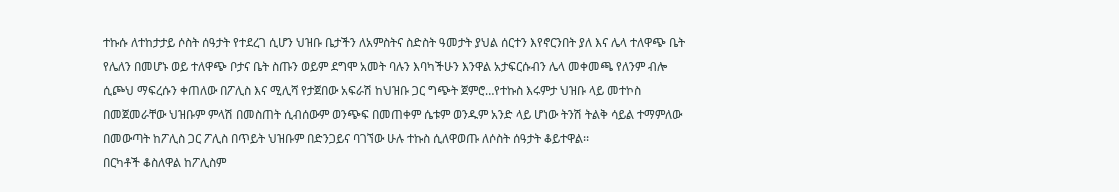ተኩሱ ለተከታታይ ሶስት ሰዓታት የተደረገ ሲሆን ህዝቡ ቤታችን ለአምስትና ስድስት ዓመታት ያህል ሰርተን እየኖርንበት ያለ እና ሌላ ተለዋጭ ቤት የሌለን በመሆኑ ወይ ተለዋጭ ቦታና ቤት ስጡን ወይም ደግሞ አመት ባሉን እባካችሁን እንዋል አታፍርሱብን ሌላ መቀመጫ የለንም ብሎ ሲጮህ ማፍረሱን ቀጠለው በፖሊስ እና ሚሊሻ የታጀበው አፍራሽ ከህዝቡ ጋር ግጭት ጀምሮ…የተኩስ እሩምታ ህዝቡ ላይ መተኮስ በመጀመራቸው ህዝቡም ምላሽ በመስጠት ሲብሰውም ወንጭፍ በመጠቀም ሴቱም ወንዱም አንድ ላይ ሆነው ትንሽ ትልቅ ሳይል ተማምለው በመውጣት ከፖሊስ ጋር ፖሊስ በጥይት ህዝቡም በድንጋይና ባገኘው ሁሉ ተኩስ ሲለዋወጡ ለሶስት ሰዓታት ቆይተዋል፡፡
በርካቶች ቆስለዋል ከፖሊስም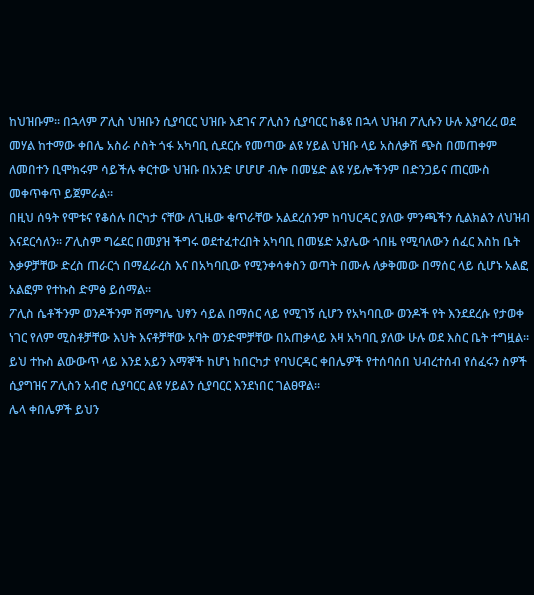ከህዝቡም፡፡ በኋላም ፖሊስ ህዝቡን ሲያባርር ህዝቡ እደገና ፖሊስን ሲያባርር ከቆዩ በኋላ ህዝብ ፖሊሱን ሁሉ እያባረረ ወደ መሃል ከተማው ቀበሌ አስራ ሶስት ጎፋ አካባቢ ሲደርሱ የመጣው ልዩ ሃይል ህዝቡ ላይ አስለቃሽ ጭስ በመጠቀም ለመበተን ቢሞክሩም ሳይችሉ ቀርተው ህዝቡ በአንድ ሆሆሆ ብሎ በመሄድ ልዩ ሃይሎችንም በድንጋይና ጠርሙስ መቀጥቀጥ ይጀምራል፡፡
በዚህ ሰዓት የሞቱና የቆሰሉ በርካታ ናቸው ለጊዜው ቁጥራቸው አልደረሰንም ከባህርዳር ያለው ምንጫችን ሲልክልን ለህዝብ እናደርሳለን፡፡ ፖሊስም ግሬደር በመያዝ ችግሩ ወደተፈተረበት አካባቢ በመሄድ አያሌው ጎበዜ የሚባለውን ሰፈር እስከ ቤት እቃዎቻቸው ድረስ ጠራርጎ በማፈራረስ እና በአካባቢው የሚንቀሳቀስን ወጣት በሙሉ ለቃቅመው በማሰር ላይ ሲሆኑ አልፎ አልፎም የተኩስ ድምፅ ይሰማል፡፡
ፖሊስ ሴቶችንም ወንዶችንም ሽማግሌ ህፃን ሳይል በማሰር ላይ የሚገኝ ሲሆን የአካባቢው ወንዶች የት እንደደረሱ የታወቀ ነገር የለም ሚስቶቻቸው እህት እናቶቻቸው አባት ወንድሞቻቸው በአጠቃላይ እዛ አካባቢ ያለው ሁሉ ወደ እስር ቤት ተግዟል፡፡ ይህ ተኩስ ልውውጥ ላይ እንደ አይን እማኞች ከሆነ ከበርካታ የባህርዳር ቀበሌዎች የተሰባሰበ ህብረተሰብ የሰፈሩን ስዎች ሲያግዝና ፖሊስን አብሮ ሲያባርር ልዩ ሃይልን ሲያባርር እንደነበር ገልፀዋል፡፡
ሌላ ቀበሌዎች ይህን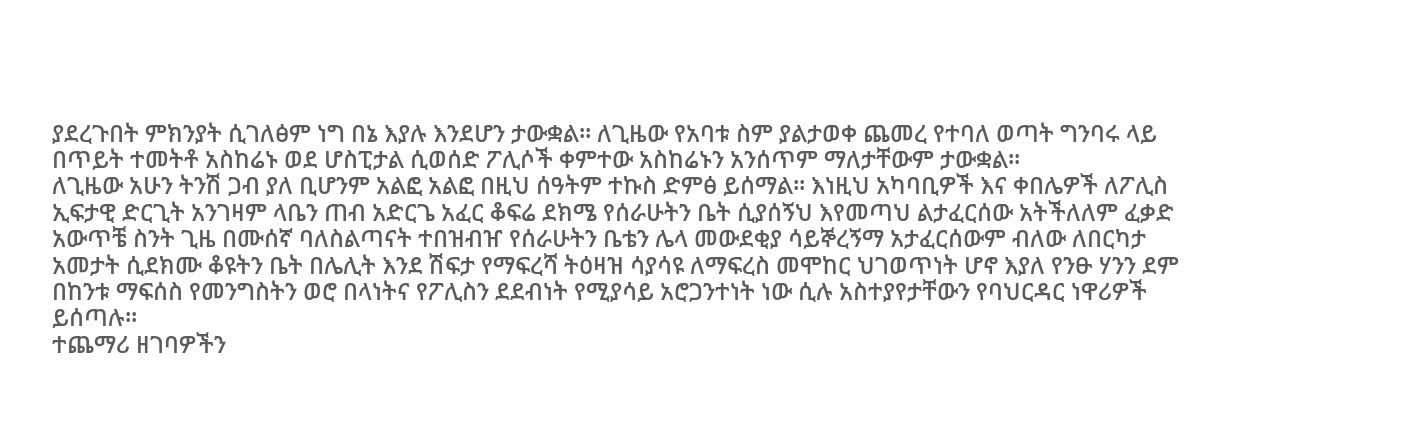ያደረጉበት ምክንያት ሲገለፅም ነግ በኔ እያሉ እንደሆን ታውቋል፡፡ ለጊዜው የአባቱ ስም ያልታወቀ ጨመረ የተባለ ወጣት ግንባሩ ላይ በጥይት ተመትቶ አስከሬኑ ወደ ሆስፒታል ሲወሰድ ፖሊሶች ቀምተው አስከሬኑን አንሰጥም ማለታቸውም ታውቋል፡፡
ለጊዜው አሁን ትንሽ ጋብ ያለ ቢሆንም አልፎ አልፎ በዚህ ሰዓትም ተኩስ ድምፅ ይሰማል፡፡ እነዚህ አካባቢዎች እና ቀበሌዎች ለፖሊስ ኢፍታዊ ድርጊት አንገዛም ላቤን ጠብ አድርጌ አፈር ቆፍሬ ደክሜ የሰራሁትን ቤት ሲያሰኝህ እየመጣህ ልታፈርሰው አትችለለም ፈቃድ አውጥቼ ስንት ጊዜ በሙሰኛ ባለስልጣናት ተበዝብዠ የሰራሁትን ቤቴን ሌላ መውደቂያ ሳይኞረኝማ አታፈርሰውም ብለው ለበርካታ አመታት ሲደክሙ ቆዩትን ቤት በሌሊት እንደ ሽፍታ የማፍረሻ ትዕዛዝ ሳያሳዩ ለማፍረስ መሞከር ህገወጥነት ሆኖ እያለ የንፁ ሃንን ደም በከንቱ ማፍሰስ የመንግስትን ወሮ በላነትና የፖሊስን ደደብነት የሚያሳይ አሮጋንተነት ነው ሲሉ አስተያየታቸውን የባህርዳር ነዋሪዎች ይሰጣሉ፡፡
ተጨማሪ ዘገባዎችን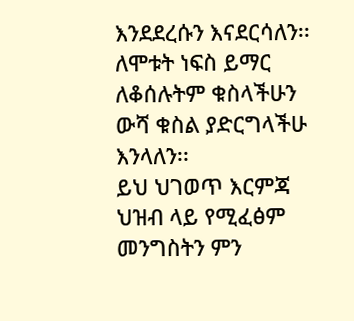እንደደረሱን እናደርሳለን፡፡
ለሞቱት ነፍስ ይማር ለቆሰሉትም ቁስላችሁን ውሻ ቁስል ያድርግላችሁ እንላለን፡፡
ይህ ህገወጥ እርምጃ ህዝብ ላይ የሚፈፅም መንግስትን ምን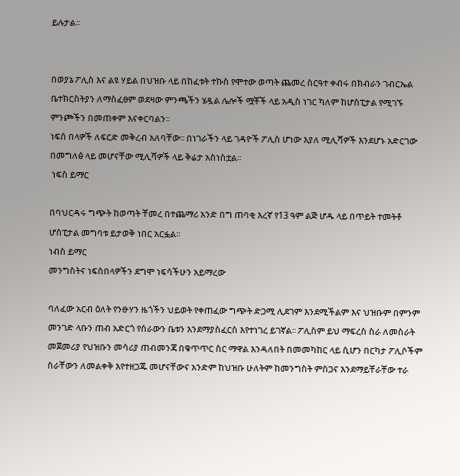ይሉታል፡፡


በወያኔ ፖሊስ እና ልዩ ሃይል በህዝቡ ላይ በከፈቱት ተኩስ የሞተው ወጣት ጨመረ ስርዓተ ቀብሩ በክብራን ገብርኤል ቤተክርስትያን ለማስፈፀም ወደዛው ምንጫችን ሄዷል ሌሎች ሟቾች ላይ አዲስ ነገር ካለም ከሆስፒታል የሚገኙ ምንጮችን በመጠቀም እናቀርባልን፡፡
ነፍሰ በላዎች ለፍርድ መቅረብ አለባቸው፡፡ በነገራችን ላይ ገዳዮች ፖሊስ ሆነው እያለ ሚሊሻዎች እንደሆኑ አድርገው በመግለፅ ላይ መሆናቸው ሚሊሻዎች ላይ ቅሬታ አስነስቷል፡፡
 ነፍስ ይማር

በባህርዳሩ ግጭት ከወጣት ቸመረ በተጨማሪ አንድ በግ ጠባቂ እረኛ የ13 ዓም ልጅ ሆዱ ላይ በጥይት ተመትቶ ሆስፒታል መግባቱ ይታወቅ ነበር አርፏል፡፡
ነብስ ይማር
መንግስትና ነፍሰበላዎችን ደግሞ ነፍሳችሁን አይማረው

ባለፈው አርብ ዕለት የንፁሃን ዜጎችን ህይወት የቀጠፈው ግጭት ድጋሚ ሊደገም እንደሚችልም እና ህዝቡም በምንም መንገድ ላቡን ጠብ አድርጎ የሰራውን ቤቱን እንደማያስፈርስ እየተነገረ ይገኛል፡፡ ፖሊስም ይህ ማፍረስ ስራ ለመስራት መጀመሪያ የህዝቡን መሳሪያ ጠብመንጃ በቁጥጥር ስር ማዋል እንዳለበት በመመካከር ላይ ሲሆን በርካታ ፖሊሶችም ስራቸውን ለመልቀቅ እየተዘጋጁ መሆናቸውና አንድም ከህዝቡ ሁለትም ከመንግስት ምስጋና እንደማይቸራቸው ተራ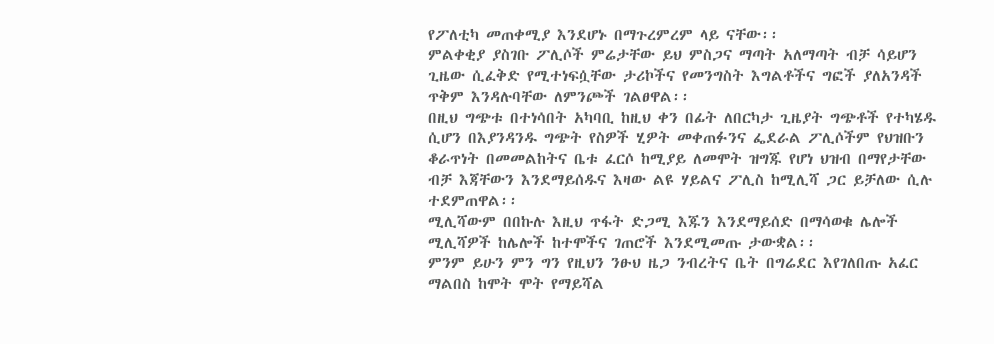የፖለቲካ መጠቀሚያ እንደሆኑ በማጉረምረም ላይ ናቸው፡፡
ምልቀቂያ ያስገቡ ፖሊሶች ምሬታቸው ይህ ምስጋና ማጣት አለማጣት ብቻ ሳይሆን ጊዜው ሲፈቅድ የሚተነፍሷቸው ታሪኮችና የመንግስት እግልቶችና ግፎች ያለአንዳች ጥቅም እንዳሉባቸው ለምንጮች ገልፀዋል፡፡
በዚህ ግጭቱ በተነሳበት አካባቢ ከዚህ ቀን በፊት ለበርካታ ጊዜያት ግጭቶች የተካሄዱ ሲሆን በእያንዳንዱ ግጭት የስዎች ሂዎት መቀጠፉንና ፌደራል ፖሊሶችም የህዝቡን ቆራጥነት በመመልከትና ቤቱ ፈርሶ ከሚያይ ለመሞት ዝግጁ የሆነ ህዝብ በማየታቸው ብቻ እጃቸውን እንደማይሰዱና እዛው ልዩ ሃይልና ፖሊስ ከሚሊሻ ጋር ይቻለው ሲሉ ተደምጠዋል፡፡
ሚሊሻውም በበኩሉ እዚህ ጥፋት ድጋሚ እጁን እንደማይሰድ በማሳወቁ ሌሎች ሚሊሻዎች ከሌሎች ከተሞችና ገጠሮች እንደሚመጡ ታውቋል፡፡
ምንም ይሁን ምን ግን የዚህን ንፁህ ዜጋ ንብረትና ቤት በግሬደር እየገለበጡ አፈር ማልበስ ከሞት ሞት የማይሻል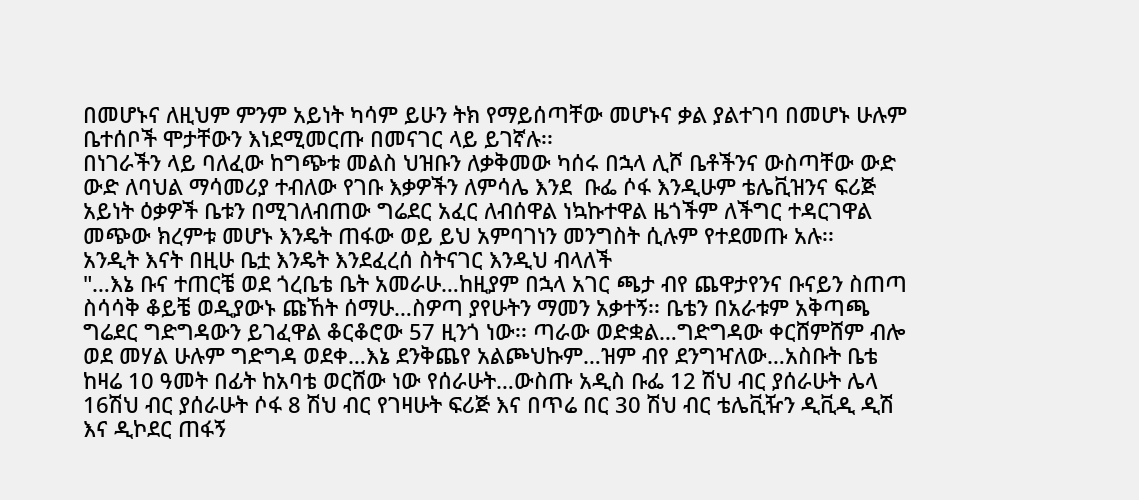በመሆኑና ለዚህም ምንም አይነት ካሳም ይሁን ትክ የማይሰጣቸው መሆኑና ቃል ያልተገባ በመሆኑ ሁሉም ቤተሰቦች ሞታቸውን እነደሚመርጡ በመናገር ላይ ይገኛሉ፡፡
በነገራችን ላይ ባለፈው ከግጭቱ መልስ ህዝቡን ለቃቅመው ካሰሩ በኋላ ሊሾ ቤቶችንና ውስጣቸው ውድ ውድ ለባህል ማሳመሪያ ተብለው የገቡ እቃዎችን ለምሳሌ እንደ  ቡፌ ሶፋ እንዲሁም ቴሌቪዝንና ፍሪጅ አይነት ዕቃዎች ቤቱን በሚገለብጠው ግሬደር አፈር ለብሰዋል ነኳኩተዋል ዜጎችም ለችግር ተዳርገዋል መጭው ክረምቱ መሆኑ እንዴት ጠፋው ወይ ይህ አምባገነን መንግስት ሲሉም የተደመጡ አሉ፡፡
አንዲት እናት በዚሁ ቤቷ እንዴት እንደፈረሰ ስትናገር እንዲህ ብላለች
"…እኔ ቡና ተጠርቼ ወደ ጎረቤቴ ቤት አመራሁ…ከዚያም በኋላ አገር ጫታ ብየ ጨዋታየንና ቡናይን ስጠጣ ስሳሳቅ ቆይቼ ወዲያውኑ ጩኸት ሰማሁ…ስዎጣ ያየሁትን ማመን አቃተኝ፡፡ ቤቴን በአራቱም አቅጣጫ ግሬደር ግድግዳውን ይገፈዋል ቆርቆሮው 57 ዚንጎ ነው፡፡ ጣራው ወድቋል…ግድግዳው ቀርሸምሸም ብሎ ወደ መሃል ሁሉም ግድግዳ ወደቀ…እኔ ደንቅጨየ አልጮህኩም…ዝም ብየ ደንግዣለው…አስቡት ቤቴ ከዛሬ 10 ዓመት በፊት ከአባቴ ወርሸው ነው የሰራሁት…ውስጡ አዲስ ቡፌ 12 ሽህ ብር ያሰራሁት ሌላ 16ሽህ ብር ያሰራሁት ሶፋ 8 ሽህ ብር የገዛሁት ፍሪጅ እና በጥሬ በር 30 ሽህ ብር ቴሌቪዥን ዲቪዲ ዲሽ እና ዲኮደር ጠፋኝ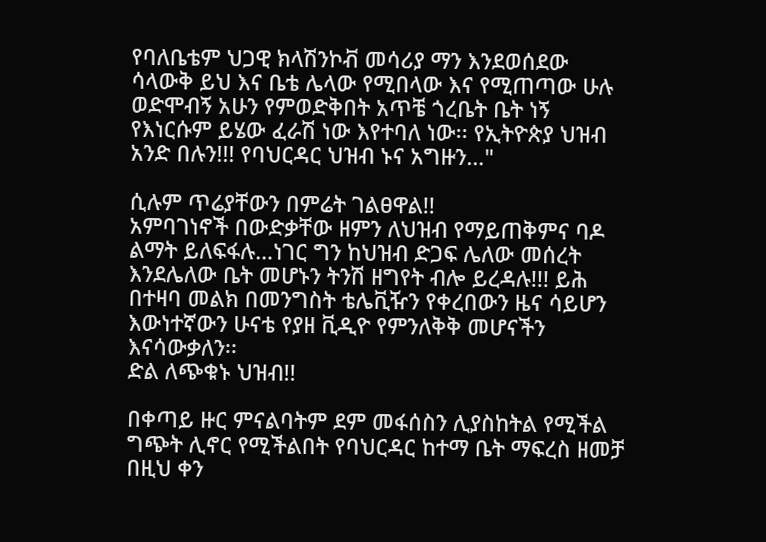የባለቤቴም ህጋዊ ክላሽንኮቭ መሳሪያ ማን እንደወሰደው ሳላውቅ ይህ እና ቤቴ ሌላው የሚበላው እና የሚጠጣው ሁሉ ወድሞብኝ አሁን የምወድቅበት አጥቼ ጎረቤት ቤት ነኝ የእነርሱም ይሄው ፈራሽ ነው እየተባለ ነው፡፡ የኢትዮጵያ ህዝብ አንድ በሉን!!! የባህርዳር ህዝብ ኑና አግዙን…"

ሲሉም ጥሬያቸውን በምሬት ገልፀዋል!!
አምባገነኖች በውድቃቸው ዘምን ለህዝብ የማይጠቅምና ባዶ ልማት ይለፍፋሉ…ነገር ግን ከህዝብ ድጋፍ ሌለው መሰረት እንደሌለው ቤት መሆኑን ትንሽ ዘግየት ብሎ ይረዳሉ!!! ይሕ በተዛባ መልክ በመንግስት ቴሌቪዥን የቀረበውን ዜና ሳይሆን እውነተኛውን ሁናቴ የያዘ ቪዲዮ የምንለቅቅ መሆናችን እናሳውቃለን፡፡
ድል ለጭቁኑ ህዝብ!!

በቀጣይ ዙር ምናልባትም ደም መፋሰስን ሊያስከትል የሚችል ግጭት ሊኖር የሚችልበት የባህርዳር ከተማ ቤት ማፍረስ ዘመቻ በዚህ ቀን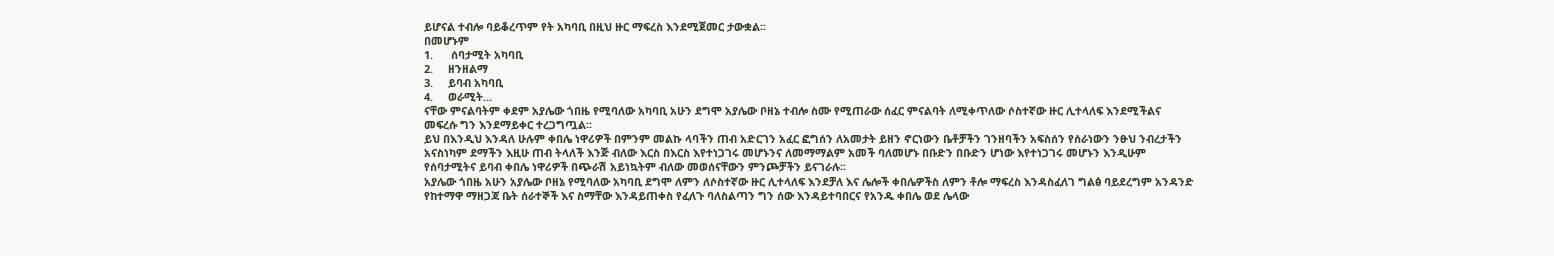ይሆናል ተብሎ ባይቆረጥም የት አካባቢ በዚህ ዙር ማፍረስ እንደሚጀመር ታውቋል፡፡
በመሆኑም
1.      ሰባታሚት አካባቢ
2.     ዘንዘልማ
3.     ይባብ አካባቢ
4.     ወራሚት…
ናቸው ምናልባትም ቀደም አያሌው ጎበዜ የሚባለው አካባቢ አሁን ደግሞ አያሌው ቦዘኔ ተብሎ ስሙ የሚጠራው ሰፈር ምናልባት ለሚቀጥለው ሶስተኛው ዙር ሊተላለፍ እንደሚችልና መፍረሱ ግን እንደማይቀር ተረጋግጧል፡፡
ይህ በእንዲህ እንዳለ ሁሉም ቀበሌ ነዋሪዎች በምንም መልኩ ላባችን ጠብ አድርገን አፈር ፎግሰን ለአመታት ይዘን ኖርነውን ቤቶቻችን ገንዘባችን አፍስሰን የሰራነውን ንፁህ ንብረታችን አናስነካም ደማችን እዚሁ ጠብ ትላለች እንጅ ብለው እርስ በእርስ እየተነጋገሩ መሆኑንና ለመማማልም አመች ባለመሆኑ በቡድን በቡድን ሆነው እየተነጋገሩ መሆኑን እንዲሁም የሰባታሚትና ይባብ ቀበሌ ነዋሪዎች በጭራሽ አይነኳትም ብለው መወሰናቸውን ምንጮቻችን ይናገራሉ፡፡
አያሌው ጎበዜ አሁን አያሌው ቦዘኔ የሚባለው አካባቢ ደግሞ ለምን ለሶስተኛው ዙር ሊተላለፍ እንደቻለ እና ሌሎች ቀበሌዎችስ ለምን ቶሎ ማፍረስ እንዳስፈለገ ግልፅ ባይደረግም አንዳንድ የከተማዋ ማዘጋጃ ቤት ሰራተኞች እና ስማቸው እንዳይጠቀስ የፈለጉ ባለስልጣን ግን ሰው እንዳይተባበርና የአንዱ ቀበሌ ወደ ሌላው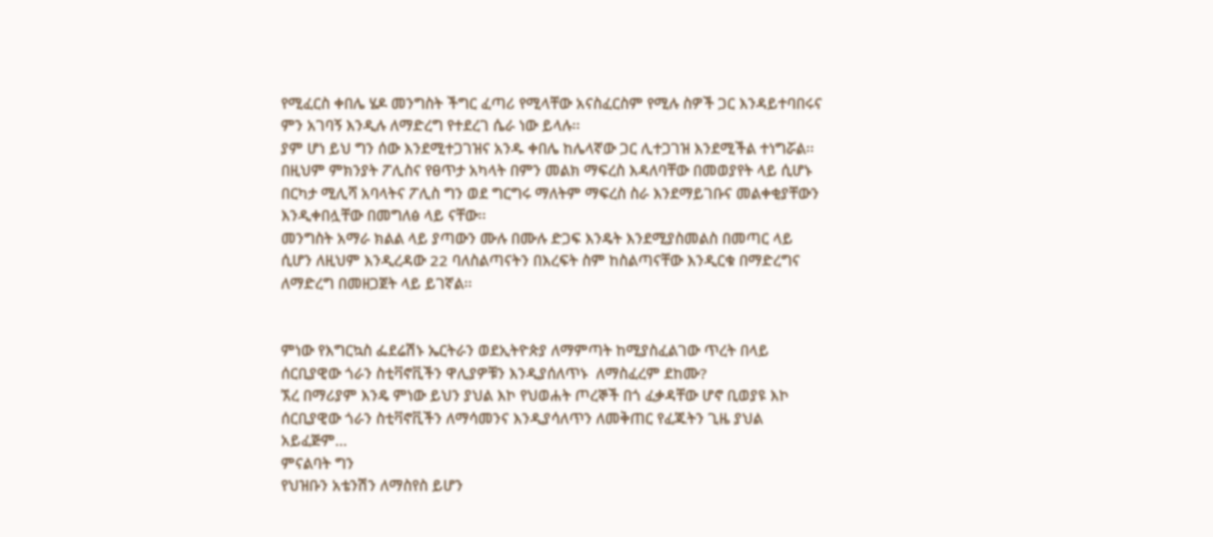የሚፈርስ ቀበሌ ሄዶ መንግስት ችግር ፈጣሪ የሚላቸው አናስፈርስም የሚሉ ስዎች ጋር እንዳይተባበሩና ምን አገባኝ እንዲሉ ለማድረግ የተደረገ ሴራ ነው ይላሉ፡፡
ያም ሆነ ይህ ግን ሰው እንደሚተጋገዝና አንዱ ቀበሌ ከሌላኛው ጋር ሊተጋገዝ እንደሚችል ተነግሯል፡፡ በዚህም ምክንያት ፖሊስና የፀጥታ አካላት በምን መልክ ማፍረስ እዳለባቸው በመወያየት ላይ ሲሆኑ በርካታ ሚሊሻ አባላትና ፖሊስ ግን ወደ ግርግሩ ማለትም ማፍረስ ስራ እንደማይገቡና መልቀቂያቸውን እንዲቀበሏቸው በመግለፅ ላይ ናቸው፡፡
መንግስት አማራ ክልል ላይ ያጣውን ሙሉ በሙሉ ድጋፍ እንዴት እንደሚያስመልስ በመጣር ላይ ሲሆን ለዚህም እንዲረዳው 22 ባለስልጣናትን በእረፍት ስም ከስልጣናቸው እንዲርቁ በማድረግና ለማድረግ በመዘጋጀት ላይ ይገኛል፡፡


ምነው የእግርኳስ ፌደሬሽኑ ኤርትራን ወደኢትዮጵያ ለማምጣት ከሚያስፈልገው ጥረት በላይ ሰርቢያዊው ጎራን ስቲቫኖቪችን ዋሊያዎቹን እንዲያሰለጥኑ  ለማስፈረም ደከሙ?
ኧረ በማሪያም እንዴ ምነው ይህን ያህል እኮ የህወሐት ጦረኞች በጎ ፈቃዳቸው ሆኖ ቢወያዩ እኮ ሰርቢያዊው ጎራን ስቲቫኖቪችን ለማሳመንና እንዲያሳለጥን ለመቅጠር የፈጁትን ጊዜ ያህል አይፈጅም…
ምናልባት ግን
የህዝቡን አቴንሽን ለማስየስ ይሆን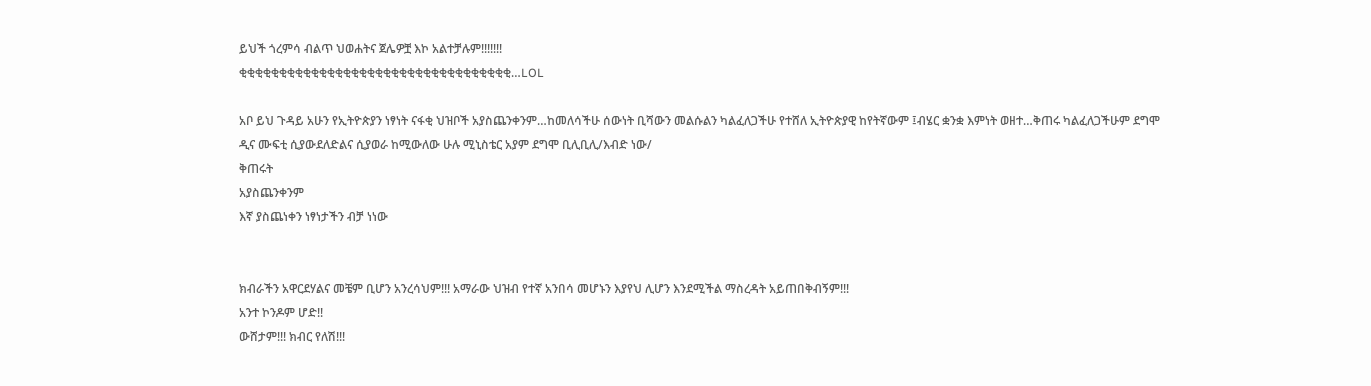ይህች ጎረምሳ ብልጥ ህወሐትና ጀሌዎቿ እኮ አልተቻሉም!!!!!!!
ቂቂቂቂቂቂቂቂቂቂቂቂቂቂቂቂቂቂቂቂቂቂቂቂቂቂቂቂቂቂቂቂቂቂ…LOL

አቦ ይህ ጉዳይ አሁን የኢትዮጵያን ነፃነት ናፋቂ ህዝቦች አያስጨንቀንም…ከመለሳችሁ ሰውነት ቢሻውን መልሱልን ካልፈለጋችሁ የተሸለ ኢትዮጵያዊ ከየትኛውም ፤ብሄር ቋንቋ እምነት ወዘተ…ቅጠሩ ካልፈለጋችሁም ደግሞ
ዲና ሙፍቲ ሲያውደለድልና ሲያወራ ከሚውለው ሁሉ ሚኒስቴር አያም ደግሞ ቢሊቢሊ/እብድ ነው/
ቅጠሩት
አያስጨንቀንም
እኛ ያስጨነቀን ነፃነታችን ብቻ ነነው


ክብራችን አዋርደሃልና መቼም ቢሆን አንረሳህም!!! አማራው ህዝብ የተኛ አንበሳ መሆኑን እያየህ ሊሆን እንደሚችል ማስረዳት አይጠበቅብኝም!!!
አንተ ኮንዶም ሆድ!!
ውሸታም!!! ክብር የለሽ!!!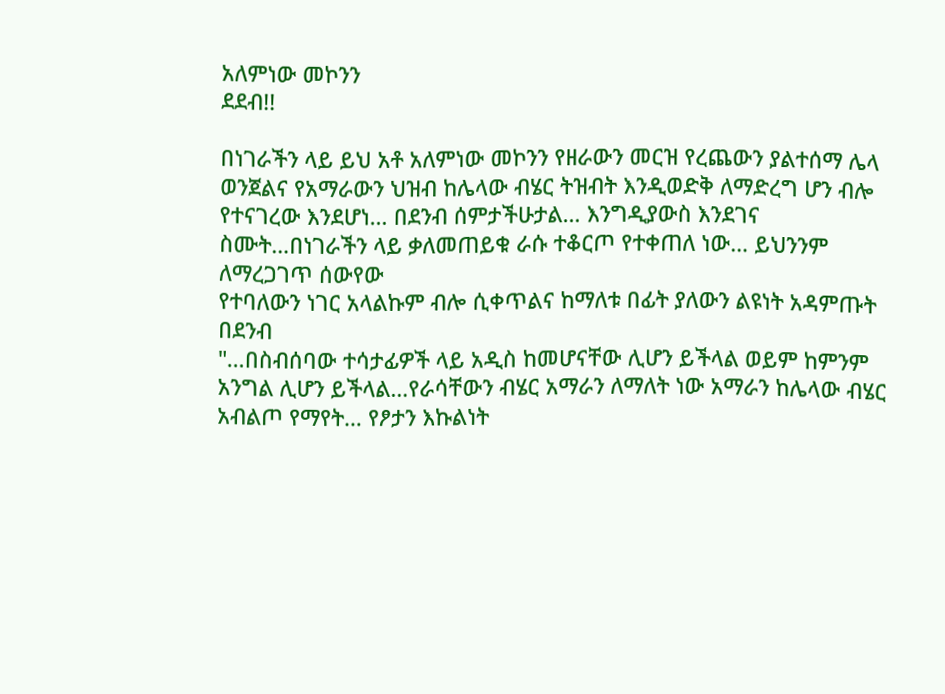አለምነው መኮንን
ደደብ!!

በነገራችን ላይ ይህ አቶ አለምነው መኮንን የዘራውን መርዝ የረጨውን ያልተሰማ ሌላ ወንጀልና የአማራውን ህዝብ ከሌላው ብሄር ትዝብት እንዲወድቅ ለማድረግ ሆን ብሎ የተናገረው እንደሆነ… በደንብ ሰምታችሁታል… እንግዲያውስ እንደገና ስሙት…በነገራችን ላይ ቃለመጠይቁ ራሱ ተቆርጦ የተቀጠለ ነው… ይህንንም ለማረጋገጥ ሰውየው
የተባለውን ነገር አላልኩም ብሎ ሲቀጥልና ከማለቱ በፊት ያለውን ልዩነት አዳምጡት በደንብ
"…በስብሰባው ተሳታፊዎች ላይ አዲስ ከመሆናቸው ሊሆን ይችላል ወይም ከምንም አንግል ሊሆን ይችላል…የራሳቸውን ብሄር አማራን ለማለት ነው አማራን ከሌላው ብሄር አብልጦ የማየት… የፆታን እኩልነት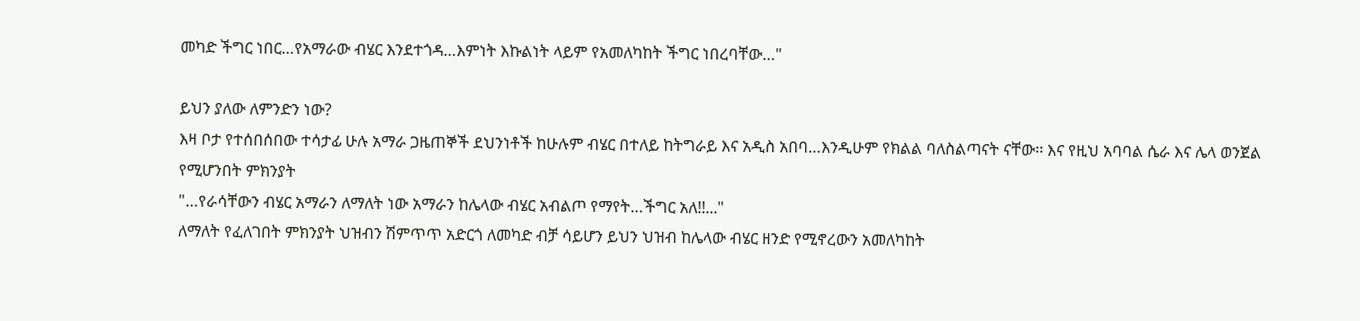መካድ ችግር ነበር…የአማራው ብሄር እንደተጎዳ…እምነት እኩልነት ላይም የአመለካከት ችግር ነበረባቸው…"

ይህን ያለው ለምንድን ነው?
እዛ ቦታ የተሰበሰበው ተሳታፊ ሁሉ አማራ ጋዜጠኞች ደህንነቶች ከሁሉም ብሄር በተለይ ከትግራይ እና አዲስ አበባ…እንዲሁም የክልል ባለስልጣናት ናቸው፡፡ እና የዚህ አባባል ሴራ እና ሌላ ወንጀል የሚሆንበት ምክንያት
"…የራሳቸውን ብሄር አማራን ለማለት ነው አማራን ከሌላው ብሄር አብልጦ የማየት…ችግር አለ!!..."
ለማለት የፈለገበት ምክንያት ህዝብን ሽምጥጥ አድርጎ ለመካድ ብቻ ሳይሆን ይህን ህዝብ ከሌላው ብሄር ዘንድ የሚኖረውን አመለካከት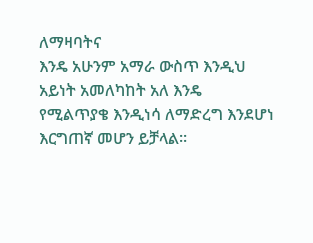ለማዛባትና
እንዴ አሁንም አማራ ውስጥ እንዲህ አይነት አመለካከት አለ እንዴ
የሚልጥያቄ እንዲነሳ ለማድረግ እንደሆነ እርግጠኛ መሆን ይቻላል፡፡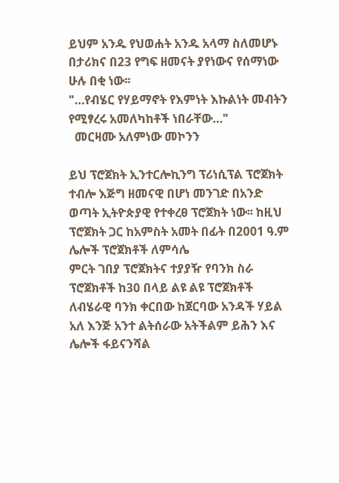ይህም አንዱ የህወሐት አንዱ አላማ ስለመሆኑ በታሪክና በ23 የግፍ ዘመናት ያየነውና የሰማነው ሁሉ በቂ ነው፡፡
"…የብሄር የሃይማኖት የእምነት እኩልነት መብትን የሚፃረሩ አመለካከቶች ነበራቸው…"
  መርዛሙ አለምነው መኮንን

ይህ ፕሮጀክት ኢንተርሎኪንግ ፕሪነሲፕል ፕሮጀክት ተብሎ እጅግ ዘመናዊ በሆነ መንገድ በአንድ ወጣት ኢትዮጵያዊ የተቀረፀ ፕሮጀክት ነው፡፡ ከዚህ ፕሮጀክት ጋር ከአምስት አመት በፊት በ2001 ዓ.ም ሌሎች ፕሮጀክቶች ለምሳሌ
ምርት ገበያ ፕሮጀክትና ተያያዥ የባንክ ስራ ፕሮጀክቶች ከ30 በላይ ልዩ ልዩ ፕሮጀክቶች ለብሄራዊ ባንክ ቀርበው ከጀርባው አንዳች ሃይል አለ እንጅ አንተ ልትሰራው አትችልም ይሕን እና ሌሎች ፋይናንሻል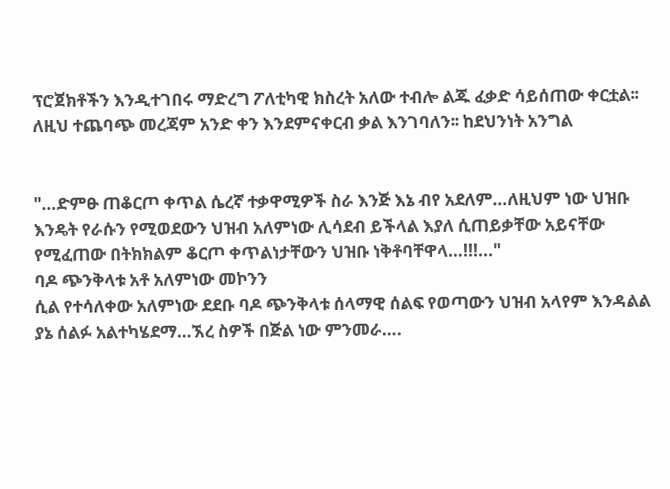ፕሮጀክቶችን እንዲተገበሩ ማድረግ ፖለቲካዊ ክስረት አለው ተብሎ ልጁ ፈቃድ ሳይሰጠው ቀርቷል፡፡
ለዚህ ተጨባጭ መረጃም አንድ ቀን እንደምናቀርብ ቃል እንገባለን፡፡ ከደህንነት አንግል


"…ድምፁ ጠቆርጦ ቀጥል ሴረኛ ተቃዋሚዎች ስራ እንጅ እኔ ብየ አደለም…ለዚህም ነው ህዝቡ እንዴት የራሱን የሚወደውን ህዝብ አለምነው ሊሳደብ ይችላል እያለ ሲጠይቃቸው አይናቸው የሚፈጠው በትክክልም ቆርጦ ቀጥልነታቸውን ህዝቡ ነቅቶባቸዋላ…!!!..."
ባዶ ጭንቅላቱ አቶ አለምነው መኮንን
ሲል የተሳለቀው አለምነው ደደቡ ባዶ ጭንቅላቱ ሰላማዊ ሰልፍ የወጣውን ህዝብ አላየም እንዳልል ያኔ ሰልፉ አልተካሄደማ…ኧረ ስዎች በጅል ነው ምንመራ….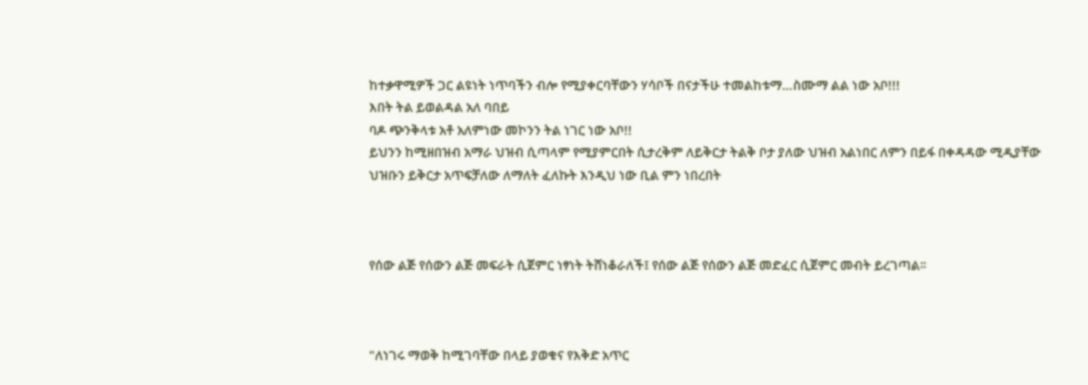ከተቃዋሚዎች ጋር ልዩነት ነጥባችን ብሎ የሚያቀርባቸውን ሃሳቦች በናታችሁ ተመልከቱማ…ስሙማ ልል ነው አቦ!!!
እበት ትል ይወልዳል አለ ባበይ
ባዶ ጭንቅላቱ አቶ አለምነው መኮንን ትል ነገር ነው አቦ!!
ይህንን ከሚዘበዝብ አማራ ህዝብ ሲጣላም የሚያምርበት ሲታረቅም ለይቅርታ ትልቅ ቦታ ያለው ህዝብ አልነበር ለምን በይፋ በቀዳዳው ሚዲያቸው ህዝቡን ይቅርታ አጥፍቻለው ለማለት ፈለኩት እንዲህ ነው ቢል ምን ነበረበት



የሰው ልጅ የሰውን ልጅ መፍራት ሲጀምር ነፃነት ትሸነቆራለች፤ የሰው ልጅ የሰውን ልጅ መድፈር ሲጀምር መብት ይረገጣል፡፡



"ለነገሩ ማወቅ ከሚገባቸው በላይ ያወቁና የእቅድ አጥር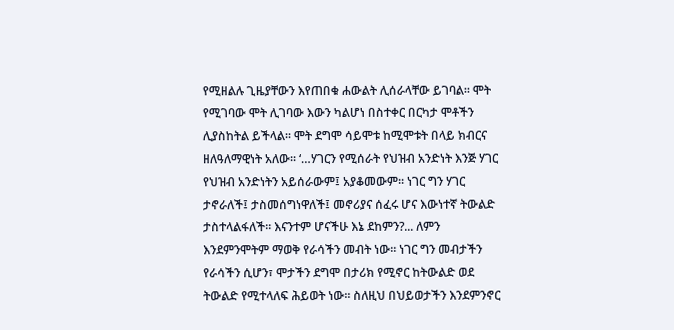የሚዘልሉ ጊዜያቸውን እየጠበቁ ሐውልት ሊሰራላቸው ይገባል፡፡ ሞት የሚገባው ሞት ሊገባው እውን ካልሆነ በስተቀር በርካታ ሞቶችን ሊያስከትል ይችላል፡፡ ሞት ደግሞ ሳይሞቱ ከሚሞቱት በላይ ክብርና ዘለዓለማዊነት አለው፡፡ ‘…ሃገርን የሚሰራት የህዝብ አንድነት እንጅ ሃገር የህዝብ አንድነትን አይሰራውም፤ አያቆመውም፡፡ ነገር ግን ሃገር ታኖራለች፤ ታስመሰግነዋለች፤ መኖሪያና ሰፈሩ ሆና እውነተኛ ትውልድ ታስተላልፋለች፡፡ እናንተም ሆናችሁ እኔ ደከምን?... ለምን እንደምንሞትም ማወቅ የራሳችን መብት ነው፡፡ ነገር ግን መብታችን የራሳችን ሲሆን፣ ሞታችን ደግሞ በታሪክ የሚኖር ከትውልድ ወደ ትውልድ የሚተላለፍ ሕይወት ነው፡፡ ስለዚህ በህይወታችን እንደምንኖር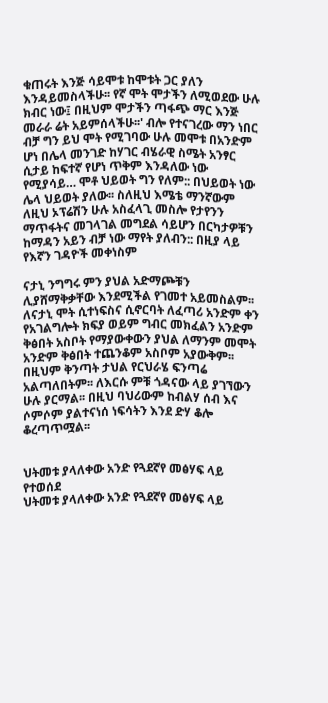ቁጠሩት እንጅ ሳይሞቱ ከሞቱት ጋር ያለን እንዳይመስላችሁ፡፡ የኛ ሞት ሞታችን ለሚወደው ሁሉ ክብር ነው፤ በዚህም ሞታችን ጣፋጭ ማር እንጅ መራራ ሬት አይምሰላችሁ፡፡' ብሎ የተናገረው ማን ነበር ብቻ ግን ይህ ሞት የሚገባው ሁሉ መሞቱ በአንድም ሆነ በሌላ መንገድ ከሃገር ብሄራዊ ስሜት አንፃር ሲታይ ከፍተኛ የሆነ ጥቅም እንዳለው ነው የሚያሳይ… ሞቶ ህይወት ግን የለም:: በህይወት ነው ሌላ ህይወት ያለው፡፡ ስለዚህ እሜቴ ማንኛውም ለዚህ ኦፕሬሽን ሁሉ አስፈላጊ መስሎ የታየንን ማጥፋትና መገላገል መግደል ሳይሆን በርካታዎቹን ከማዳን አይን ብቻ ነው ማየት ያለብን:: በዚያ ላይ የእኛን ገዳዮች መቀነስም

ናታኒ ንግግሩ ምን ያህል አድማጮቹን ሊያሸማቅቃቸው እንደሚችል የገመተ አይመስልም፡፡ ለናታኒ ሞት ሲተነፍስና ሲኖርባት ለፈጣሪ አንድም ቀን የአገልግሎት ክፍያ ወይም ግብር መክፈልን አንድም ቅፅበት አስቦት የማያውቀውን ያህል ለማንም መሞት አንድም ቅፅበት ተጨንቆም አስቦም አያውቅም፡፡ በዚህም ቅንጣት ታህል የርህራሄ ፍንጣሬ አልጣለበትም፡፡ ለእርሱ ምቹ ጎዳናው ላይ ያገኘውን ሁሉ ያርማል፡፡ በዚህ ባህሪውም ከብልሃ ሰብ እና ሶምሶም ያልተናነሰ ነፍሳትን እንደ ድሃ ቆሎ ቆረጣጥሟል፡፡


ህትመቱ ያላለቀው አንድ የጓደኛየ መፅሃፍ ላይ የተወሰደ
ህትመቱ ያላለቀው አንድ የጓደኛየ መፅሃፍ ላይ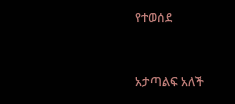የተወሰደ


አታጣልፍ አለች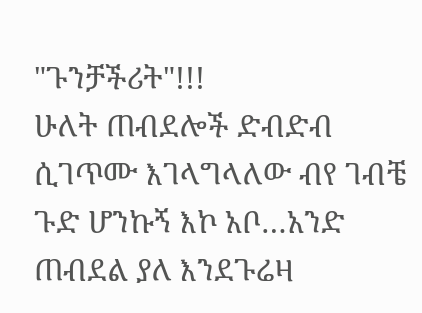"ጉንቻችሪት"!!!
ሁለት ጠብደሎች ድብድብ ሲገጥሙ እገላግላለው ብየ ገብቼ ጉድ ሆንኩኝ እኮ አቦ…አንድ ጠብደል ያለ እንደጉሬዛ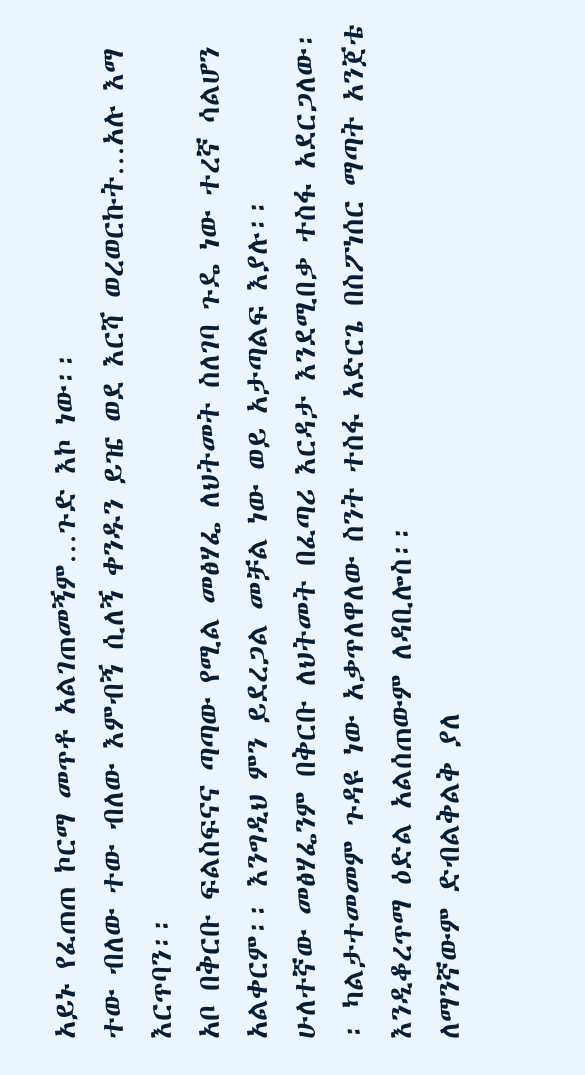አይኑ የፈጠጠ ኮርማ መጥቶ አልገጠመኝም…ጉድ እኮ ነው፡፡
ተው ብለው ተው ብለው እምብኝ ሲለኝ ቀንዱን ይዤ ወደ እርሻ ወረወርኩት…አሉ እማ እርጥባን፡፡
አቦ በቅርቡ ፍልስፍናና ጣጣው የሚል መፅሃፌ ለህትመት ስለገባ ጉዴ ነው ተረኛ ሳልሆን አልቀርም፡፡ እንግዲህ ምን ይደረጋል መቻል ነው ወይ አታጣልፍ እያሉ፡፡
ሁለተኛው መፅሃፌንም በቅርቡ ለህትመት በፈጣሪ እርዳታ እንደሚበቃ ተስፋ አደርጋለው፡፡ ካልታተመመም ጉዳዩ ነው አቃጥለዋለው ስንት ተስፋ አድርጌ በስፖነሰር ማጣት አንጀቴ እንዲቆረጥማ ዕድል አልሰጠውም ለዳቢሎስ፡፡
ለማንኛውም ድብልቅልቅ ያለ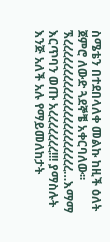ስሜቴን በተደበላለቀ መልኩ ከዚች ዕለት ጀምሮ ለውድ ጓደኞቼ አቀርባለው፡፡
ኧረረረረረረረረረረረረረረረረረረረረረረ…እማማ እርጥባን ወጡ አረረረረረረረ!!! ያማስሉት እንጅ አለች አሉ የማይመለከታት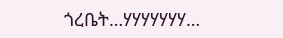ጎረቤት…ሃሃሃሃሃሃሃ…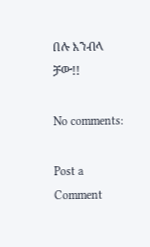በሉ እንብላ
ቻው!!

No comments:

Post a Comment